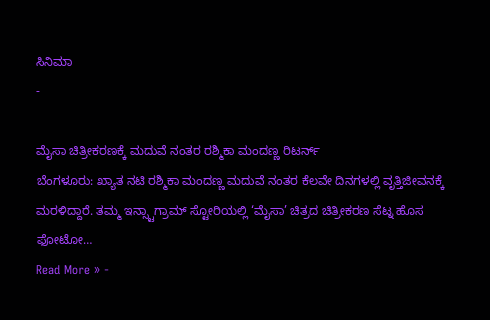ಸಿನಿಮಾ
-

ಮೈಸಾ ಚಿತ್ರೀಕರಣಕ್ಕೆ ಮದುವೆ ನಂತರ ರಶ್ಮಿಕಾ ಮಂದಣ್ಣ ರಿಟರ್ನ್
ಬೆಂಗಳೂರು: ಖ್ಯಾತ ನಟಿ ರಶ್ಮಿಕಾ ಮಂದಣ್ಣ ಮದುವೆ ನಂತರ ಕೆಲವೇ ದಿನಗಳಲ್ಲಿ ವೃತ್ತಿಜೀವನಕ್ಕೆ ಮರಳಿದ್ದಾರೆ. ತಮ್ಮ ಇನ್ಸ್ಟಾಗ್ರಾಮ್ ಸ್ಟೋರಿಯಲ್ಲಿ ‘ಮೈಸಾ’ ಚಿತ್ರದ ಚಿತ್ರೀಕರಣ ಸೆಟ್ನ ಹೊಸ ಫೋಟೋ…
Read More » -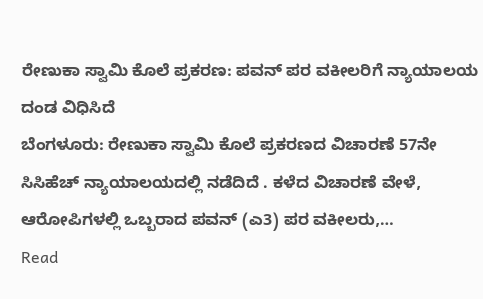ರೇಣುಕಾ ಸ್ವಾಮಿ ಕೊಲೆ ಪ್ರಕರಣ: ಪವನ್ ಪರ ವಕೀಲರಿಗೆ ನ್ಯಾಯಾಲಯ ದಂಡ ವಿಧಿಸಿದೆ
ಬೆಂಗಳೂರು: ರೇಣುಕಾ ಸ್ವಾಮಿ ಕೊಲೆ ಪ್ರಕರಣದ ವಿಚಾರಣೆ 57ನೇ ಸಿಸಿಹೆಚ್ ನ್ಯಾಯಾಲಯದಲ್ಲಿ ನಡೆದಿದೆ . ಕಳೆದ ವಿಚಾರಣೆ ವೇಳೆ, ಆರೋಪಿಗಳಲ್ಲಿ ಒಬ್ಬರಾದ ಪವನ್ (ಎ3) ಪರ ವಕೀಲರು,…
Read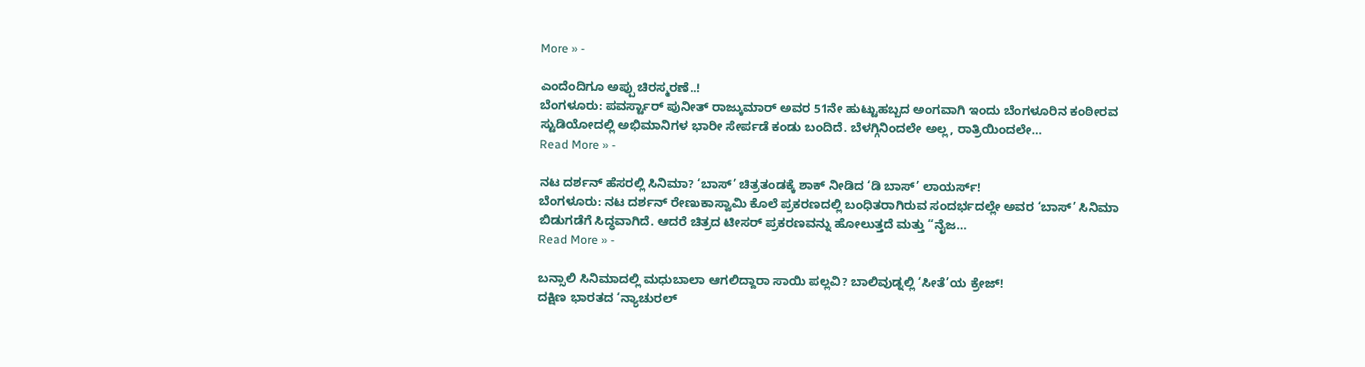More » -

ಎಂದೆಂದಿಗೂ ಅಪ್ಪು ಚಿರಸ್ಮರಣೆ..!
ಬೆಂಗಳೂರು: ಪವರ್ಸ್ಟಾರ್ ಪುನೀತ್ ರಾಜ್ಕುಮಾರ್ ಅವರ 51ನೇ ಹುಟ್ಟುಹಬ್ಬದ ಅಂಗವಾಗಿ ಇಂದು ಬೆಂಗಳೂರಿನ ಕಂಠೀರವ ಸ್ಟುಡಿಯೋದಲ್ಲಿ ಅಭಿಮಾನಿಗಳ ಭಾರೀ ಸೇರ್ಪಡೆ ಕಂಡು ಬಂದಿದೆ. ಬೆಳಗ್ಗಿನಿಂದಲೇ ಅಲ್ಲ, ರಾತ್ರಿಯಿಂದಲೇ…
Read More » -

ನಟ ದರ್ಶನ್ ಹೆಸರಲ್ಲಿ ಸಿನಿಮಾ? ‘ಬಾಸ್’ ಚಿತ್ರತಂಡಕ್ಕೆ ಶಾಕ್ ನೀಡಿದ ‘ಡಿ ಬಾಸ್’ ಲಾಯರ್ಸ್!
ಬೆಂಗಳೂರು: ನಟ ದರ್ಶನ್ ರೇಣುಕಾಸ್ವಾಮಿ ಕೊಲೆ ಪ್ರಕರಣದಲ್ಲಿ ಬಂಧಿತರಾಗಿರುವ ಸಂದರ್ಭದಲ್ಲೇ ಅವರ ‘ಬಾಸ್’ ಸಿನಿಮಾ ಬಿಡುಗಡೆಗೆ ಸಿದ್ಧವಾಗಿದೆ. ಆದರೆ ಚಿತ್ರದ ಟೀಸರ್ ಪ್ರಕರಣವನ್ನು ಹೋಲುತ್ತದೆ ಮತ್ತು “ನೈಜ…
Read More » -

ಬನ್ಸಾಲಿ ಸಿನಿಮಾದಲ್ಲಿ ಮಧುಬಾಲಾ ಆಗಲಿದ್ದಾರಾ ಸಾಯಿ ಪಲ್ಲವಿ? ಬಾಲಿವುಡ್ನಲ್ಲಿ ‘ಸೀತೆ’ಯ ಕ್ರೇಜ್!
ದಕ್ಷಿಣ ಭಾರತದ ‘ನ್ಯಾಚುರಲ್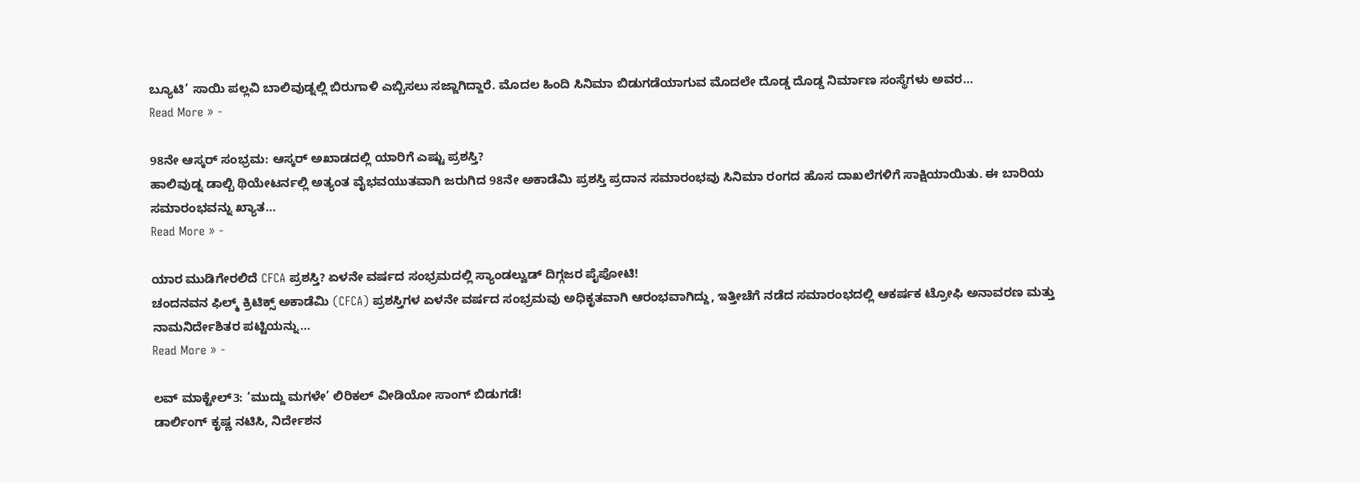ಬ್ಯೂಟಿ’ ಸಾಯಿ ಪಲ್ಲವಿ ಬಾಲಿವುಡ್ನಲ್ಲಿ ಬಿರುಗಾಳಿ ಎಬ್ಬಿಸಲು ಸಜ್ಜಾಗಿದ್ದಾರೆ. ಮೊದಲ ಹಿಂದಿ ಸಿನಿಮಾ ಬಿಡುಗಡೆಯಾಗುವ ಮೊದಲೇ ದೊಡ್ಡ ದೊಡ್ಡ ನಿರ್ಮಾಣ ಸಂಸ್ಥೆಗಳು ಅವರ…
Read More » -

98ನೇ ಆಸ್ಕರ್ ಸಂಭ್ರಮ: ಆಸ್ಕರ್ ಅಖಾಡದಲ್ಲಿ ಯಾರಿಗೆ ಎಷ್ಟು ಪ್ರಶಸ್ತಿ?
ಹಾಲಿವುಡ್ನ ಡಾಲ್ಬಿ ಥಿಯೇಟರ್ನಲ್ಲಿ ಅತ್ಯಂತ ವೈಭವಯುತವಾಗಿ ಜರುಗಿದ 98ನೇ ಅಕಾಡೆಮಿ ಪ್ರಶಸ್ತಿ ಪ್ರದಾನ ಸಮಾರಂಭವು ಸಿನಿಮಾ ರಂಗದ ಹೊಸ ದಾಖಲೆಗಳಿಗೆ ಸಾಕ್ಷಿಯಾಯಿತು. ಈ ಬಾರಿಯ ಸಮಾರಂಭವನ್ನು ಖ್ಯಾತ…
Read More » -

ಯಾರ ಮುಡಿಗೇರಲಿದೆ CFCA ಪ್ರಶಸ್ತಿ? ಏಳನೇ ವರ್ಷದ ಸಂಭ್ರಮದಲ್ಲಿ ಸ್ಯಾಂಡಲ್ವುಡ್ ದಿಗ್ಗಜರ ಪೈಪೋಟಿ!
ಚಂದನವನ ಫಿಲ್ಮ್ ಕ್ರಿಟಿಕ್ಸ್ ಅಕಾಡೆಮಿ (CFCA) ಪ್ರಶಸ್ತಿಗಳ ಏಳನೇ ವರ್ಷದ ಸಂಭ್ರಮವು ಅಧಿಕೃತವಾಗಿ ಆರಂಭವಾಗಿದ್ದು, ಇತ್ತೀಚೆಗೆ ನಡೆದ ಸಮಾರಂಭದಲ್ಲಿ ಆಕರ್ಷಕ ಟ್ರೋಫಿ ಅನಾವರಣ ಮತ್ತು ನಾಮನಿರ್ದೇಶಿತರ ಪಟ್ಟಿಯನ್ನು…
Read More » -

ಲವ್ ಮಾಕ್ಟೇಲ್3: ‘ಮುದ್ದು ಮಗಳೇ’ ಲಿರಿಕಲ್ ವೀಡಿಯೋ ಸಾಂಗ್ ಬಿಡುಗಡೆ!
ಡಾರ್ಲಿಂಗ್ ಕೃಷ್ಣ ನಟಿಸಿ, ನಿರ್ದೇಶನ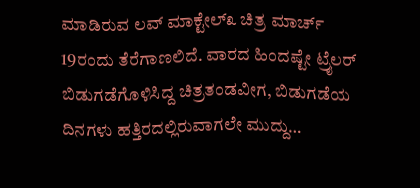ಮಾಡಿರುವ ಲವ್ ಮಾಕ್ಟೇಲ್೩ ಚಿತ್ರ ಮಾರ್ಚ್ 19ರಂದು ತೆರೆಗಾಣಲಿದೆ. ವಾರದ ಹಿಂದಷ್ಟೇ ಟ್ರೈಲರ್ ಬಿಡುಗಡೆಗೊಳಿಸಿದ್ದ ಚಿತ್ರತಂಡವೀಗ, ಬಿಡುಗಡೆಯ ದಿನಗಳು ಹತ್ತಿರದಲ್ಲಿರುವಾಗಲೇ ಮುದ್ದು…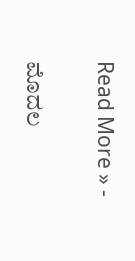Read More » -

ಮೊದಲ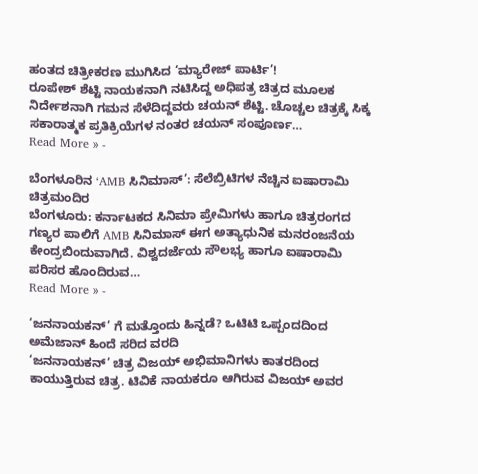ಹಂತದ ಚಿತ್ರೀಕರಣ ಮುಗಿಸಿದ ‘ಮ್ಯಾರೇಜ್ ಪಾರ್ಟಿ’!
ರೂಪೇಶ್ ಶೆಟ್ಟಿ ನಾಯಕನಾಗಿ ನಟಿಸಿದ್ದ ಅಧಿಪತ್ರ ಚಿತ್ರದ ಮೂಲಕ ನಿರ್ದೇಶನಾಗಿ ಗಮನ ಸೆಳೆದಿದ್ದವರು ಚಯನ್ ಶೆಟ್ಟಿ. ಚೊಚ್ಚಲ ಚಿತ್ರಕ್ಕೆ ಸಿಕ್ಕ ಸಕಾರಾತ್ಮಕ ಪ್ರತಿಕ್ರಿಯೆಗಳ ನಂತರ ಚಯನ್ ಸಂಪೂರ್ಣ…
Read More » -

ಬೆಂಗಳೂರಿನ ‘AMB ಸಿನಿಮಾಸ್’: ಸೆಲೆಬ್ರಿಟಿಗಳ ನೆಚ್ಚಿನ ಐಷಾರಾಮಿ ಚಿತ್ರಮಂದಿರ
ಬೆಂಗಳೂರು: ಕರ್ನಾಟಕದ ಸಿನಿಮಾ ಪ್ರೇಮಿಗಳು ಹಾಗೂ ಚಿತ್ರರಂಗದ ಗಣ್ಯರ ಪಾಲಿಗೆ AMB ಸಿನಿಮಾಸ್ ಈಗ ಅತ್ಯಾಧುನಿಕ ಮನರಂಜನೆಯ ಕೇಂದ್ರಬಿಂದುವಾಗಿದೆ. ವಿಶ್ವದರ್ಜೆಯ ಸೌಲಭ್ಯ ಹಾಗೂ ಐಷಾರಾಮಿ ಪರಿಸರ ಹೊಂದಿರುವ…
Read More » -

‘ಜನನಾಯಕನ್’ ಗೆ ಮತ್ತೊಂದು ಹಿನ್ನಡೆ? ಒಟಿಟಿ ಒಪ್ಪಂದದಿಂದ ಅಮೆಜಾನ್ ಹಿಂದೆ ಸರಿದ ವರದಿ
‘ಜನನಾಯಕನ್’ ಚಿತ್ರ ವಿಜಯ್ ಅಭಿಮಾನಿಗಳು ಕಾತರದಿಂದ ಕಾಯುತ್ತಿರುವ ಚಿತ್ರ. ಟಿವಿಕೆ ನಾಯಕರೂ ಆಗಿರುವ ವಿಜಯ್ ಅವರ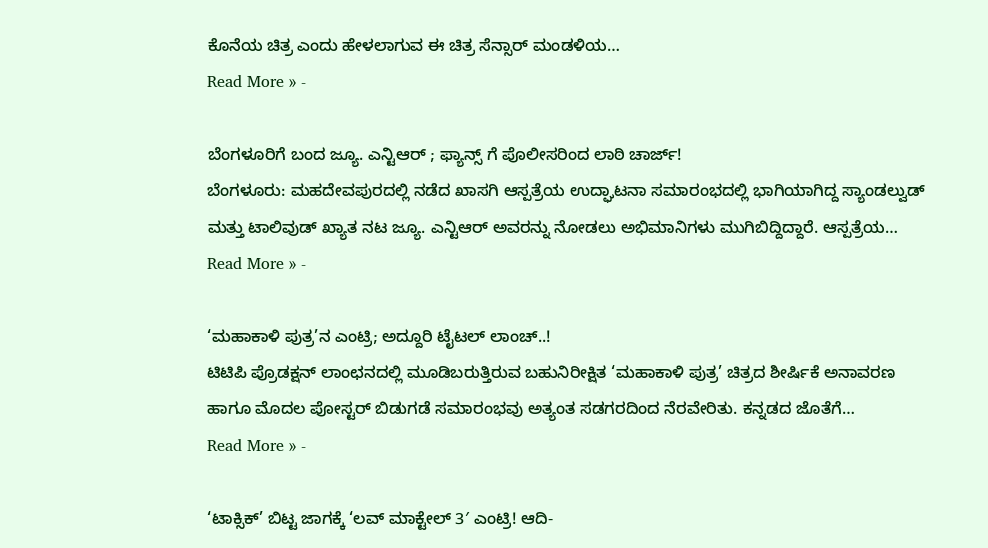ಕೊನೆಯ ಚಿತ್ರ ಎಂದು ಹೇಳಲಾಗುವ ಈ ಚಿತ್ರ ಸೆನ್ಸಾರ್ ಮಂಡಳಿಯ…
Read More » -

ಬೆಂಗಳೂರಿಗೆ ಬಂದ ಜ್ಯೂ. ಎನ್ಟಿಆರ್ ; ಫ್ಯಾನ್ಸ್ ಗೆ ಪೊಲೀಸರಿಂದ ಲಾಠಿ ಚಾರ್ಜ್!
ಬೆಂಗಳೂರು: ಮಹದೇವಪುರದಲ್ಲಿ ನಡೆದ ಖಾಸಗಿ ಆಸ್ಪತ್ರೆಯ ಉದ್ಘಾಟನಾ ಸಮಾರಂಭದಲ್ಲಿ ಭಾಗಿಯಾಗಿದ್ದ ಸ್ಯಾಂಡಲ್ವುಡ್ ಮತ್ತು ಟಾಲಿವುಡ್ ಖ್ಯಾತ ನಟ ಜ್ಯೂ. ಎನ್ಟಿಆರ್ ಅವರನ್ನು ನೋಡಲು ಅಭಿಮಾನಿಗಳು ಮುಗಿಬಿದ್ದಿದ್ದಾರೆ. ಆಸ್ಪತ್ರೆಯ…
Read More » -

‘ಮಹಾಕಾಳಿ ಪುತ್ರ’ನ ಎಂಟ್ರಿ; ಅದ್ದೂರಿ ಟೈಟಲ್ ಲಾಂಚ್..!
ಟಿಟಿಪಿ ಪ್ರೊಡಕ್ಷನ್ ಲಾಂಛನದಲ್ಲಿ ಮೂಡಿಬರುತ್ತಿರುವ ಬಹುನಿರೀಕ್ಷಿತ ‘ಮಹಾಕಾಳಿ ಪುತ್ರ’ ಚಿತ್ರದ ಶೀರ್ಷಿಕೆ ಅನಾವರಣ ಹಾಗೂ ಮೊದಲ ಪೋಸ್ಟರ್ ಬಿಡುಗಡೆ ಸಮಾರಂಭವು ಅತ್ಯಂತ ಸಡಗರದಿಂದ ನೆರವೇರಿತು. ಕನ್ನಡದ ಜೊತೆಗೆ…
Read More » -

‘ಟಾಕ್ಸಿಕ್’ ಬಿಟ್ಟ ಜಾಗಕ್ಕೆ ‘ಲವ್ ಮಾಕ್ಟೇಲ್ 3′ ಎಂಟ್ರಿ! ಆದಿ-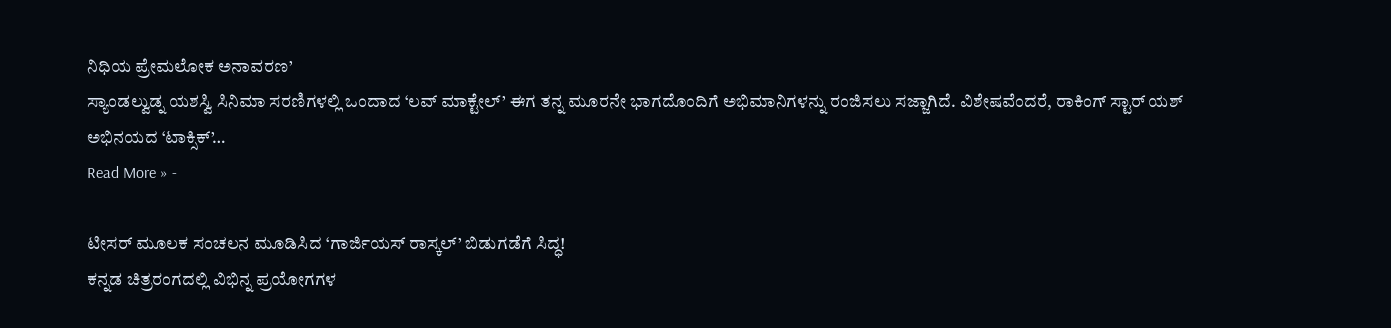ನಿಧಿಯ ಪ್ರೇಮಲೋಕ ಅನಾವರಣ’
ಸ್ಯಾಂಡಲ್ವುಡ್ನ ಯಶಸ್ವಿ ಸಿನಿಮಾ ಸರಣಿಗಳಲ್ಲಿ ಒಂದಾದ ‘ಲವ್ ಮಾಕ್ಟೇಲ್’ ಈಗ ತನ್ನ ಮೂರನೇ ಭಾಗದೊಂದಿಗೆ ಅಭಿಮಾನಿಗಳನ್ನು ರಂಜಿಸಲು ಸಜ್ಜಾಗಿದೆ. ವಿಶೇಷವೆಂದರೆ, ರಾಕಿಂಗ್ ಸ್ಟಾರ್ ಯಶ್ ಅಭಿನಯದ ‘ಟಾಕ್ಸಿಕ್’…
Read More » -

ಟೀಸರ್ ಮೂಲಕ ಸಂಚಲನ ಮೂಡಿಸಿದ ‘ಗಾರ್ಜಿಯಸ್ ರಾಸ್ಕಲ್’ ಬಿಡುಗಡೆಗೆ ಸಿದ್ಧ!
ಕನ್ನಡ ಚಿತ್ರರಂಗದಲ್ಲಿ ವಿಭಿನ್ನ ಪ್ರಯೋಗಗಳ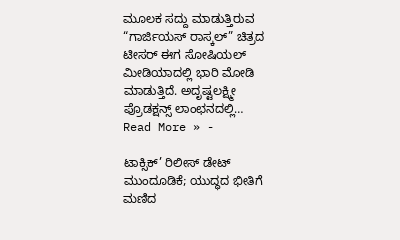ಮೂಲಕ ಸದ್ದು ಮಾಡುತ್ತಿರುವ “ಗಾರ್ಜಿಯಸ್ ರಾಸ್ಕಲ್” ಚಿತ್ರದ ಟೀಸರ್ ಈಗ ಸೋಷಿಯಲ್ ಮೀಡಿಯಾದಲ್ಲಿ ಭಾರಿ ಮೋಡಿ ಮಾಡುತ್ತಿದೆ. ಅದೃಷ್ಟಲಕ್ಷ್ಮೀ ಪ್ರೊಡಕ್ಷನ್ಸ್ ಲಾಂಛನದಲ್ಲಿ…
Read More » -

ಟಾಕ್ಸಿಕ್’ ರಿಲೀಸ್ ಡೇಟ್ ಮುಂದೂಡಿಕೆ; ಯುದ್ಧದ ಭೀತಿಗೆ ಮಣಿದ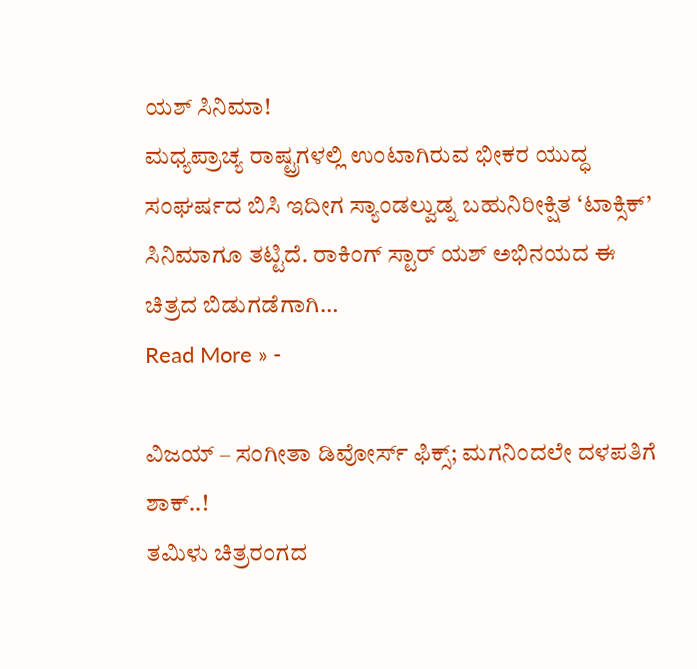ಯಶ್ ಸಿನಿಮಾ!
ಮಧ್ಯಪ್ರಾಚ್ಯ ರಾಷ್ಟ್ರಗಳಲ್ಲಿ ಉಂಟಾಗಿರುವ ಭೀಕರ ಯುದ್ಧ ಸಂಘರ್ಷದ ಬಿಸಿ ಇದೀಗ ಸ್ಯಾಂಡಲ್ವುಡ್ನ ಬಹುನಿರೀಕ್ಷಿತ ‘ಟಾಕ್ಸಿಕ್’ ಸಿನಿಮಾಗೂ ತಟ್ಟಿದೆ. ರಾಕಿಂಗ್ ಸ್ಟಾರ್ ಯಶ್ ಅಭಿನಯದ ಈ ಚಿತ್ರದ ಬಿಡುಗಡೆಗಾಗಿ…
Read More » -

ವಿಜಯ್ – ಸಂಗೀತಾ ಡಿವೋರ್ಸ್ ಫಿಕ್ಸ್; ಮಗನಿಂದಲೇ ದಳಪತಿಗೆ ಶಾಕ್..!
ತಮಿಳು ಚಿತ್ರರಂಗದ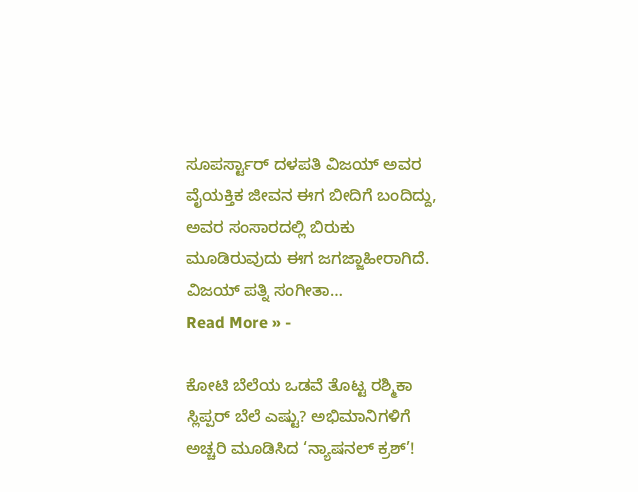ಸೂಪರ್ಸ್ಟಾರ್ ದಳಪತಿ ವಿಜಯ್ ಅವರ ವೈಯಕ್ತಿಕ ಜೀವನ ಈಗ ಬೀದಿಗೆ ಬಂದಿದ್ದು, ಅವರ ಸಂಸಾರದಲ್ಲಿ ಬಿರುಕು ಮೂಡಿರುವುದು ಈಗ ಜಗಜ್ಜಾಹೀರಾಗಿದೆ. ವಿಜಯ್ ಪತ್ನಿ ಸಂಗೀತಾ…
Read More » -

ಕೋಟಿ ಬೆಲೆಯ ಒಡವೆ ತೊಟ್ಟ ರಶ್ಮಿಕಾ ಸ್ಲಿಪ್ಪರ್ ಬೆಲೆ ಎಷ್ಟು? ಅಭಿಮಾನಿಗಳಿಗೆ ಅಚ್ಚರಿ ಮೂಡಿಸಿದ ‘ನ್ಯಾಷನಲ್ ಕ್ರಶ್’!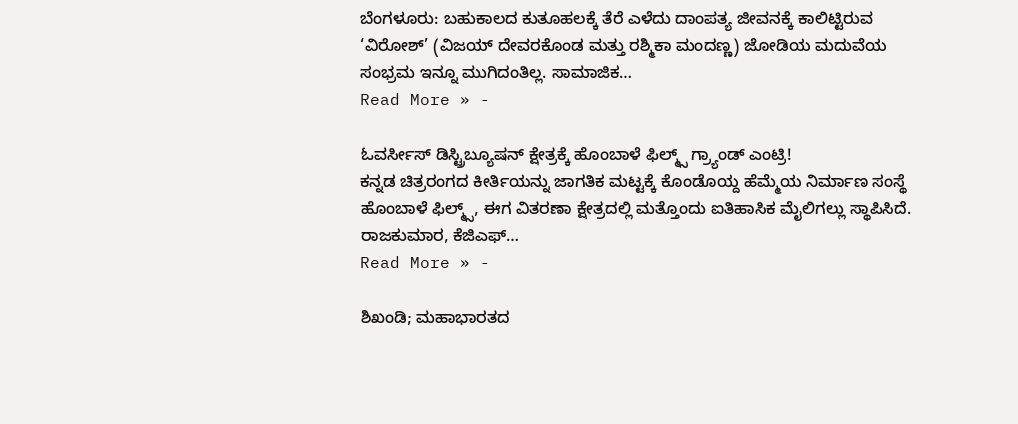ಬೆಂಗಳೂರು: ಬಹುಕಾಲದ ಕುತೂಹಲಕ್ಕೆ ತೆರೆ ಎಳೆದು ದಾಂಪತ್ಯ ಜೀವನಕ್ಕೆ ಕಾಲಿಟ್ಟಿರುವ ‘ವಿರೋಶ್’ (ವಿಜಯ್ ದೇವರಕೊಂಡ ಮತ್ತು ರಶ್ಮಿಕಾ ಮಂದಣ್ಣ) ಜೋಡಿಯ ಮದುವೆಯ ಸಂಭ್ರಮ ಇನ್ನೂ ಮುಗಿದಂತಿಲ್ಲ. ಸಾಮಾಜಿಕ…
Read More » -

ಓವರ್ಸೀಸ್ ಡಿಸ್ಟ್ರಿಬ್ಯೂಷನ್ ಕ್ಷೇತ್ರಕ್ಕೆ ಹೊಂಬಾಳೆ ಫಿಲ್ಮ್ಸ್ ಗ್ರ್ಯಾಂಡ್ ಎಂಟ್ರಿ!
ಕನ್ನಡ ಚಿತ್ರರಂಗದ ಕೀರ್ತಿಯನ್ನು ಜಾಗತಿಕ ಮಟ್ಟಕ್ಕೆ ಕೊಂಡೊಯ್ದ ಹೆಮ್ಮೆಯ ನಿರ್ಮಾಣ ಸಂಸ್ಥೆ ಹೊಂಬಾಳೆ ಫಿಲ್ಮ್ಸ್, ಈಗ ವಿತರಣಾ ಕ್ಷೇತ್ರದಲ್ಲಿ ಮತ್ತೊಂದು ಐತಿಹಾಸಿಕ ಮೈಲಿಗಲ್ಲು ಸ್ಥಾಪಿಸಿದೆ. ರಾಜಕುಮಾರ, ಕೆಜಿಎಫ್…
Read More » -

ಶಿಖಂಡಿ; ಮಹಾಭಾರತದ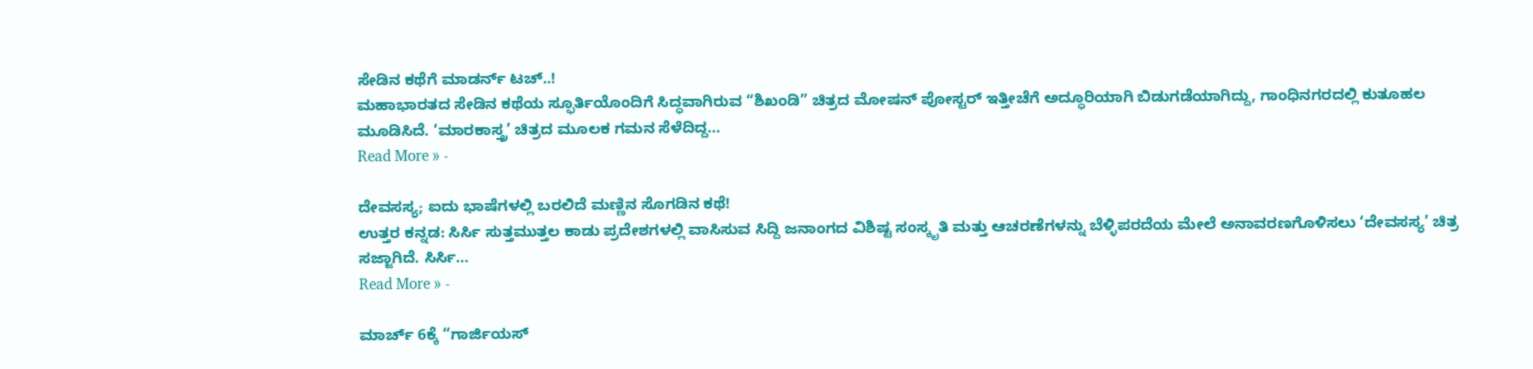ಸೇಡಿನ ಕಥೆಗೆ ಮಾಡರ್ನ್ ಟಚ್..!
ಮಹಾಭಾರತದ ಸೇಡಿನ ಕಥೆಯ ಸ್ಫೂರ್ತಿಯೊಂದಿಗೆ ಸಿದ್ಧವಾಗಿರುವ “ಶಿಖಂಡಿ” ಚಿತ್ರದ ಮೋಷನ್ ಪೋಸ್ಟರ್ ಇತ್ತೀಚೆಗೆ ಅದ್ಧೂರಿಯಾಗಿ ಬಿಡುಗಡೆಯಾಗಿದ್ದು, ಗಾಂಧಿನಗರದಲ್ಲಿ ಕುತೂಹಲ ಮೂಡಿಸಿದೆ. ‘ಮಾರಕಾಸ್ತ್ರ’ ಚಿತ್ರದ ಮೂಲಕ ಗಮನ ಸೆಳೆದಿದ್ದ…
Read More » -

ದೇವಸಸ್ಯ; ಐದು ಭಾಷೆಗಳಲ್ಲಿ ಬರಲಿದೆ ಮಣ್ಣಿನ ಸೊಗಡಿನ ಕಥೆ!
ಉತ್ತರ ಕನ್ನಡ: ಸಿರ್ಸಿ ಸುತ್ತಮುತ್ತಲ ಕಾಡು ಪ್ರದೇಶಗಳಲ್ಲಿ ವಾಸಿಸುವ ಸಿದ್ದಿ ಜನಾಂಗದ ವಿಶಿಷ್ಟ ಸಂಸ್ಕೃತಿ ಮತ್ತು ಆಚರಣೆಗಳನ್ನು ಬೆಳ್ಳಿಪರದೆಯ ಮೇಲೆ ಅನಾವರಣಗೊಳಿಸಲು ‘ದೇವಸಸ್ಯ’ ಚಿತ್ರ ಸಜ್ಜಾಗಿದೆ. ಸಿರ್ಸಿ…
Read More » -

ಮಾರ್ಚ್ 6ಕ್ಕೆ “ಗಾರ್ಜಿಯಸ್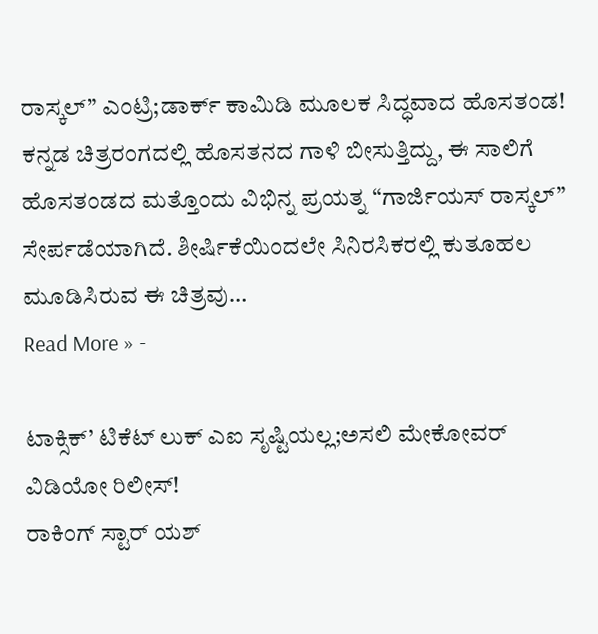ರಾಸ್ಕಲ್” ಎಂಟ್ರಿ;ಡಾರ್ಕ್ ಕಾಮಿಡಿ ಮೂಲಕ ಸಿದ್ಧವಾದ ಹೊಸತಂಡ!
ಕನ್ನಡ ಚಿತ್ರರಂಗದಲ್ಲಿ ಹೊಸತನದ ಗಾಳಿ ಬೀಸುತ್ತಿದ್ದು, ಈ ಸಾಲಿಗೆ ಹೊಸತಂಡದ ಮತ್ತೊಂದು ವಿಭಿನ್ನ ಪ್ರಯತ್ನ “ಗಾರ್ಜಿಯಸ್ ರಾಸ್ಕಲ್” ಸೇರ್ಪಡೆಯಾಗಿದೆ. ಶೀರ್ಷಿಕೆಯಿಂದಲೇ ಸಿನಿರಸಿಕರಲ್ಲಿ ಕುತೂಹಲ ಮೂಡಿಸಿರುವ ಈ ಚಿತ್ರವು…
Read More » -

ಟಾಕ್ಸಿಕ್’ ಟಿಕೆಟ್ ಲುಕ್ ಎಐ ಸೃಷ್ಟಿಯಲ್ಲ;ಅಸಲಿ ಮೇಕೋವರ್ ವಿಡಿಯೋ ರಿಲೀಸ್!
ರಾಕಿಂಗ್ ಸ್ಟಾರ್ ಯಶ್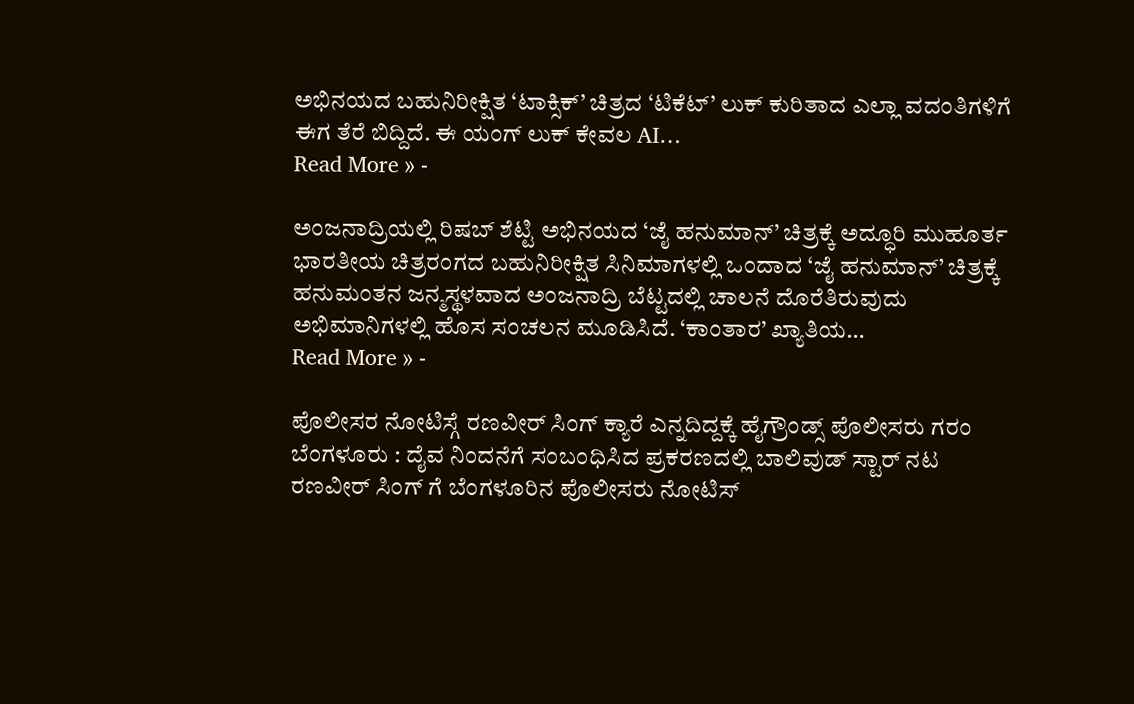ಅಭಿನಯದ ಬಹುನಿರೀಕ್ಷಿತ ‘ಟಾಕ್ಸಿಕ್’ ಚಿತ್ರದ ‘ಟಿಕೆಟ್’ ಲುಕ್ ಕುರಿತಾದ ಎಲ್ಲಾ ವದಂತಿಗಳಿಗೆ ಈಗ ತೆರೆ ಬಿದ್ದಿದೆ. ಈ ಯಂಗ್ ಲುಕ್ ಕೇವಲ AI…
Read More » -

ಅಂಜನಾದ್ರಿಯಲ್ಲಿ ರಿಷಬ್ ಶೆಟ್ಟಿ ಅಭಿನಯದ ‘ಜೈ ಹನುಮಾನ್’ ಚಿತ್ರಕ್ಕೆ ಅದ್ಧೂರಿ ಮುಹೂರ್ತ
ಭಾರತೀಯ ಚಿತ್ರರಂಗದ ಬಹುನಿರೀಕ್ಷಿತ ಸಿನಿಮಾಗಳಲ್ಲಿ ಒಂದಾದ ‘ಜೈ ಹನುಮಾನ್’ ಚಿತ್ರಕ್ಕೆ ಹನುಮಂತನ ಜನ್ಮಸ್ಥಳವಾದ ಅಂಜನಾದ್ರಿ ಬೆಟ್ಟದಲ್ಲಿ ಚಾಲನೆ ದೊರೆತಿರುವುದು ಅಭಿಮಾನಿಗಳಲ್ಲಿ ಹೊಸ ಸಂಚಲನ ಮೂಡಿಸಿದೆ. ‘ಕಾಂತಾರ’ ಖ್ಯಾತಿಯ…
Read More » -

ಪೊಲೀಸರ ನೋಟಿಸ್ಗೆ ರಣವೀರ್ ಸಿಂಗ್ ಕ್ಯಾರೆ ಎನ್ನದಿದ್ದಕ್ಕೆ ಹೈಗ್ರೌಂಡ್ಸ್ ಪೊಲೀಸರು ಗರಂ
ಬೆಂಗಳೂರು : ದೈವ ನಿಂದನೆಗೆ ಸಂಬಂಧಿಸಿದ ಪ್ರಕರಣದಲ್ಲಿ ಬಾಲಿವುಡ್ ಸ್ಟಾರ್ ನಟ ರಣವೀರ್ ಸಿಂಗ್ ಗೆ ಬೆಂಗಳೂರಿನ ಪೊಲೀಸರು ನೋಟಿಸ್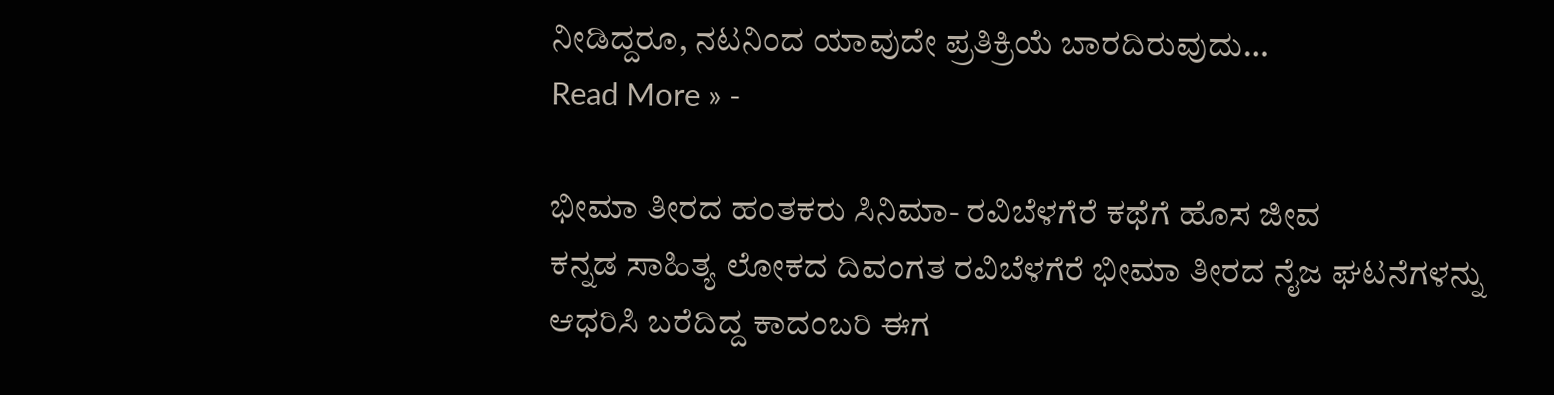ನೀಡಿದ್ದರೂ, ನಟನಿಂದ ಯಾವುದೇ ಪ್ರತಿಕ್ರಿಯೆ ಬಾರದಿರುವುದು…
Read More » -

ಭೀಮಾ ತೀರದ ಹಂತಕರು ಸಿನಿಮಾ- ರವಿಬೆಳಗೆರೆ ಕಥೆಗೆ ಹೊಸ ಜೀವ
ಕನ್ನಡ ಸಾಹಿತ್ಯ ಲೋಕದ ದಿವಂಗತ ರವಿಬೆಳಗೆರೆ ಭೀಮಾ ತೀರದ ನೈಜ ಘಟನೆಗಳನ್ನು ಆಧರಿಸಿ ಬರೆದಿದ್ದ ಕಾದಂಬರಿ ಈಗ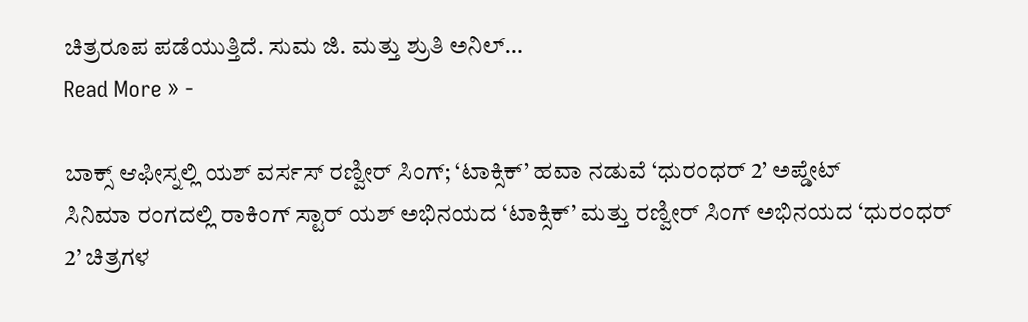ಚಿತ್ರರೂಪ ಪಡೆಯುತ್ತಿದೆ. ಸುಮ ಜಿ. ಮತ್ತು ಶ್ರುತಿ ಅನಿಲ್…
Read More » -

ಬಾಕ್ಸ್ ಆಫೀಸ್ನಲ್ಲಿ ಯಶ್ ವರ್ಸಸ್ ರಣ್ವೀರ್ ಸಿಂಗ್; ‘ಟಾಕ್ಸಿಕ್’ ಹವಾ ನಡುವೆ ‘ಧುರಂಧರ್ 2’ ಅಪ್ಡೇಟ್
ಸಿನಿಮಾ ರಂಗದಲ್ಲಿ ರಾಕಿಂಗ್ ಸ್ಟಾರ್ ಯಶ್ ಅಭಿನಯದ ‘ಟಾಕ್ಸಿಕ್’ ಮತ್ತು ರಣ್ವೀರ್ ಸಿಂಗ್ ಅಭಿನಯದ ‘ಧುರಂಧರ್ 2’ ಚಿತ್ರಗಳ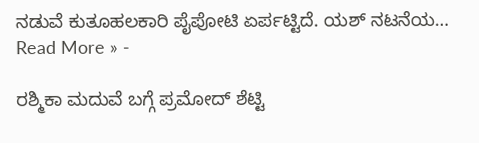ನಡುವೆ ಕುತೂಹಲಕಾರಿ ಪೈಪೋಟಿ ಏರ್ಪಟ್ಟಿದೆ. ಯಶ್ ನಟನೆಯ…
Read More » -

ರಶ್ಮಿಕಾ ಮದುವೆ ಬಗ್ಗೆ ಪ್ರಮೋದ್ ಶೆಟ್ಟಿ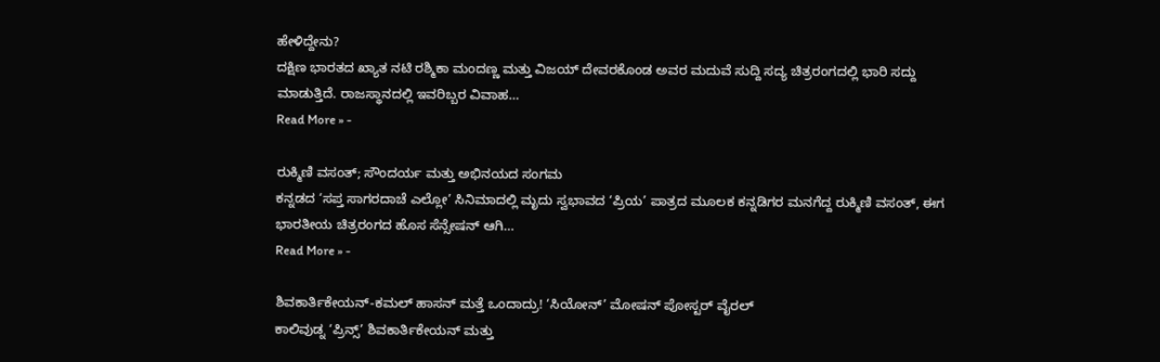ಹೇಳಿದ್ದೇನು?
ದಕ್ಷಿಣ ಭಾರತದ ಖ್ಯಾತ ನಟಿ ರಶ್ಮಿಕಾ ಮಂದಣ್ಣ ಮತ್ತು ವಿಜಯ್ ದೇವರಕೊಂಡ ಅವರ ಮದುವೆ ಸುದ್ದಿ ಸದ್ಯ ಚಿತ್ರರಂಗದಲ್ಲಿ ಭಾರಿ ಸದ್ದು ಮಾಡುತ್ತಿದೆ. ರಾಜಸ್ಥಾನದಲ್ಲಿ ಇವರಿಬ್ಬರ ವಿವಾಹ…
Read More » -

ರುಕ್ಮಿಣಿ ವಸಂತ್; ಸೌಂದರ್ಯ ಮತ್ತು ಅಭಿನಯದ ಸಂಗಮ
ಕನ್ನಡದ ‘ಸಪ್ತ ಸಾಗರದಾಚೆ ಎಲ್ಲೋ’ ಸಿನಿಮಾದಲ್ಲಿ ಮೃದು ಸ್ವಭಾವದ ‘ಪ್ರಿಯ’ ಪಾತ್ರದ ಮೂಲಕ ಕನ್ನಡಿಗರ ಮನಗೆದ್ದ ರುಕ್ಮಿಣಿ ವಸಂತ್, ಈಗ ಭಾರತೀಯ ಚಿತ್ರರಂಗದ ಹೊಸ ಸೆನ್ಸೇಷನ್ ಆಗಿ…
Read More » -

ಶಿವಕಾರ್ತಿಕೇಯನ್-ಕಮಲ್ ಹಾಸನ್ ಮತ್ತೆ ಒಂದಾದ್ರು! ‘ಸಿಯೋನ್’ ಮೋಷನ್ ಪೋಸ್ಟರ್ ವೈರಲ್
ಕಾಲಿವುಡ್ನ ‘ಪ್ರಿನ್ಸ್’ ಶಿವಕಾರ್ತಿಕೇಯನ್ ಮತ್ತು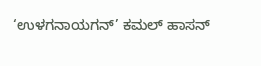‘ಉಳಗನಾಯಗನ್’ ಕಮಲ್ ಹಾಸನ್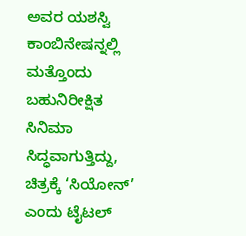ಅವರ ಯಶಸ್ವಿ ಕಾಂಬಿನೇಷನ್ನಲ್ಲಿ ಮತ್ತೊಂದು ಬಹುನಿರೀಕ್ಷಿತ ಸಿನಿಮಾ ಸಿದ್ಧವಾಗುತ್ತಿದ್ದು, ಚಿತ್ರಕ್ಕೆ ‘ಸಿಯೋನ್’ ಎಂದು ಟೈಟಲ್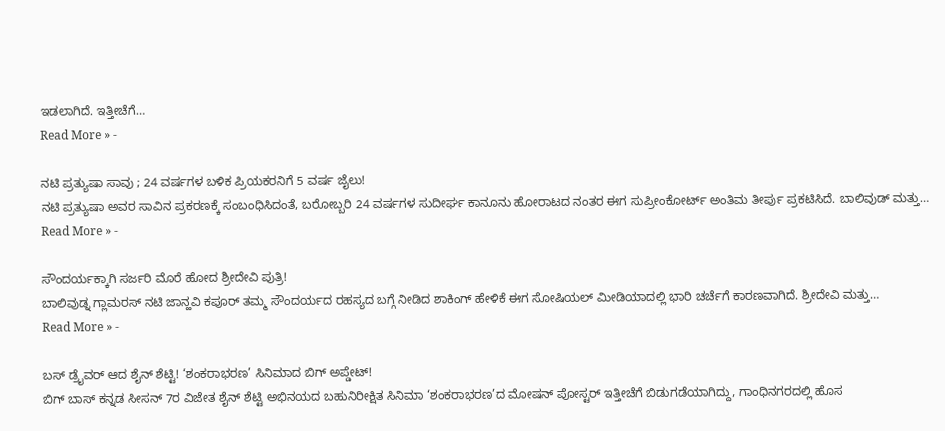ಇಡಲಾಗಿದೆ. ಇತ್ತೀಚೆಗೆ…
Read More » -

ನಟಿ ಪ್ರತ್ಯುಷಾ ಸಾವು ; 24 ವರ್ಷಗಳ ಬಳಿಕ ಪ್ರಿಯಕರನಿಗೆ 5 ವರ್ಷ ಜೈಲು!
ನಟಿ ಪ್ರತ್ಯುಷಾ ಅವರ ಸಾವಿನ ಪ್ರಕರಣಕ್ಕೆ ಸಂಬಂಧಿಸಿದಂತೆ, ಬರೋಬ್ಬರಿ 24 ವರ್ಷಗಳ ಸುದೀರ್ಘ ಕಾನೂನು ಹೋರಾಟದ ನಂತರ ಈಗ ಸುಪ್ರೀಂಕೋರ್ಟ್ ಅಂತಿಮ ತೀರ್ಪು ಪ್ರಕಟಿಸಿದೆ. ಬಾಲಿವುಡ್ ಮತ್ತು…
Read More » -

ಸೌಂದರ್ಯಕ್ಕಾಗಿ ಸರ್ಜರಿ ಮೊರೆ ಹೋದ ಶ್ರೀದೇವಿ ಪುತ್ರಿ!
ಬಾಲಿವುಡ್ನ ಗ್ಲಾಮರಸ್ ನಟಿ ಜಾನ್ಹವಿ ಕಪೂರ್ ತಮ್ಮ ಸೌಂದರ್ಯದ ರಹಸ್ಯದ ಬಗ್ಗೆ ನೀಡಿದ ಶಾಕಿಂಗ್ ಹೇಳಿಕೆ ಈಗ ಸೋಷಿಯಲ್ ಮೀಡಿಯಾದಲ್ಲಿ ಭಾರಿ ಚರ್ಚೆಗೆ ಕಾರಣವಾಗಿದೆ. ಶ್ರೀದೇವಿ ಮತ್ತು…
Read More » -

ಬಸ್ ಡ್ರೈವರ್ ಆದ ಶೈನ್ ಶೆಟ್ಟಿ! ‘ಶಂಕರಾಭರಣ’ ಸಿನಿಮಾದ ಬಿಗ್ ಅಪ್ಡೇಟ್!
ಬಿಗ್ ಬಾಸ್ ಕನ್ನಡ ಸೀಸನ್ 7ರ ವಿಜೇತ ಶೈನ್ ಶೆಟ್ಟಿ ಅಭಿನಯದ ಬಹುನಿರೀಕ್ಷಿತ ಸಿನಿಮಾ ‘ಶಂಕರಾಭರಣ’ದ ಮೋಷನ್ ಪೋಸ್ಟರ್ ಇತ್ತೀಚೆಗೆ ಬಿಡುಗಡೆಯಾಗಿದ್ದು, ಗಾಂಧಿನಗರದಲ್ಲಿ ಹೊಸ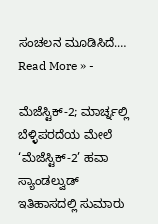ಸಂಚಲನ ಮೂಡಿಸಿದೆ.…
Read More » -

ಮೆಜೆಸ್ಟಿಕ್-2; ಮಾರ್ಚ್ನಲ್ಲಿ ಬೆಳ್ಳಿಪರದೆಯ ಮೇಲೆ ‘ಮೆಜೆಸ್ಟಿಕ್-2’ ಹವಾ
ಸ್ಯಾಂಡಲ್ವುಡ್ ಇತಿಹಾಸದಲ್ಲಿ ಸುಮಾರು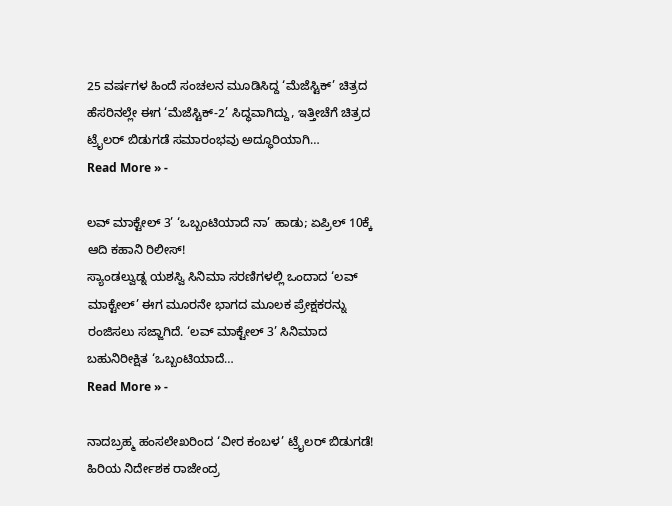25 ವರ್ಷಗಳ ಹಿಂದೆ ಸಂಚಲನ ಮೂಡಿಸಿದ್ದ ‘ಮೆಜೆಸ್ಟಿಕ್’ ಚಿತ್ರದ ಹೆಸರಿನಲ್ಲೇ ಈಗ ‘ಮೆಜೆಸ್ಟಿಕ್-2’ ಸಿದ್ಧವಾಗಿದ್ದು, ಇತ್ತೀಚೆಗೆ ಚಿತ್ರದ ಟ್ರೈಲರ್ ಬಿಡುಗಡೆ ಸಮಾರಂಭವು ಅದ್ಧೂರಿಯಾಗಿ…
Read More » -

ಲವ್ ಮಾಕ್ಟೇಲ್ 3’ ‘ಒಬ್ಬಂಟಿಯಾದೆ ನಾ’ ಹಾಡು; ಏಪ್ರಿಲ್ 10ಕ್ಕೆ ಆದಿ ಕಹಾನಿ ರಿಲೀಸ್!
ಸ್ಯಾಂಡಲ್ವುಡ್ನ ಯಶಸ್ವಿ ಸಿನಿಮಾ ಸರಣಿಗಳಲ್ಲಿ ಒಂದಾದ ‘ಲವ್ ಮಾಕ್ಟೇಲ್’ ಈಗ ಮೂರನೇ ಭಾಗದ ಮೂಲಕ ಪ್ರೇಕ್ಷಕರನ್ನು ರಂಜಿಸಲು ಸಜ್ಜಾಗಿದೆ. ‘ಲವ್ ಮಾಕ್ಟೇಲ್ 3’ ಸಿನಿಮಾದ ಬಹುನಿರೀಕ್ಷಿತ ‘ಒಬ್ಬಂಟಿಯಾದೆ…
Read More » -

ನಾದಬ್ರಹ್ಮ ಹಂಸಲೇಖರಿಂದ ‘ವೀರ ಕಂಬಳ’ ಟ್ರೈಲರ್ ಬಿಡುಗಡೆ!
ಹಿರಿಯ ನಿರ್ದೇಶಕ ರಾಜೇಂದ್ರ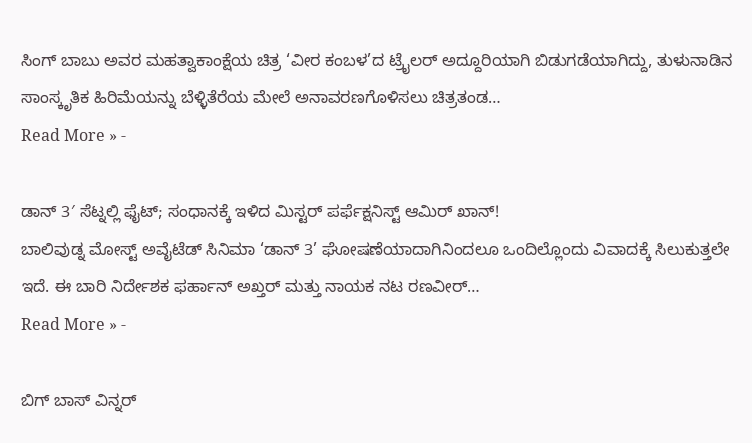ಸಿಂಗ್ ಬಾಬು ಅವರ ಮಹತ್ವಾಕಾಂಕ್ಷೆಯ ಚಿತ್ರ ‘ವೀರ ಕಂಬಳ’ದ ಟ್ರೈಲರ್ ಅದ್ದೂರಿಯಾಗಿ ಬಿಡುಗಡೆಯಾಗಿದ್ದು, ತುಳುನಾಡಿನ ಸಾಂಸ್ಕೃತಿಕ ಹಿರಿಮೆಯನ್ನು ಬೆಳ್ಳಿತೆರೆಯ ಮೇಲೆ ಅನಾವರಣಗೊಳಿಸಲು ಚಿತ್ರತಂಡ…
Read More » -

ಡಾನ್ 3′ ಸೆಟ್ನಲ್ಲಿ ಫೈಟ್; ಸಂಧಾನಕ್ಕೆ ಇಳಿದ ಮಿಸ್ಟರ್ ಪರ್ಫೆಕ್ಷನಿಸ್ಟ್ ಆಮಿರ್ ಖಾನ್!
ಬಾಲಿವುಡ್ನ ಮೋಸ್ಟ್ ಅವೈಟೆಡ್ ಸಿನಿಮಾ ‘ಡಾನ್ 3’ ಘೋಷಣೆಯಾದಾಗಿನಿಂದಲೂ ಒಂದಿಲ್ಲೊಂದು ವಿವಾದಕ್ಕೆ ಸಿಲುಕುತ್ತಲೇ ಇದೆ. ಈ ಬಾರಿ ನಿರ್ದೇಶಕ ಫರ್ಹಾನ್ ಅಖ್ತರ್ ಮತ್ತು ನಾಯಕ ನಟ ರಣವೀರ್…
Read More » -

ಬಿಗ್ ಬಾಸ್ ವಿನ್ನರ್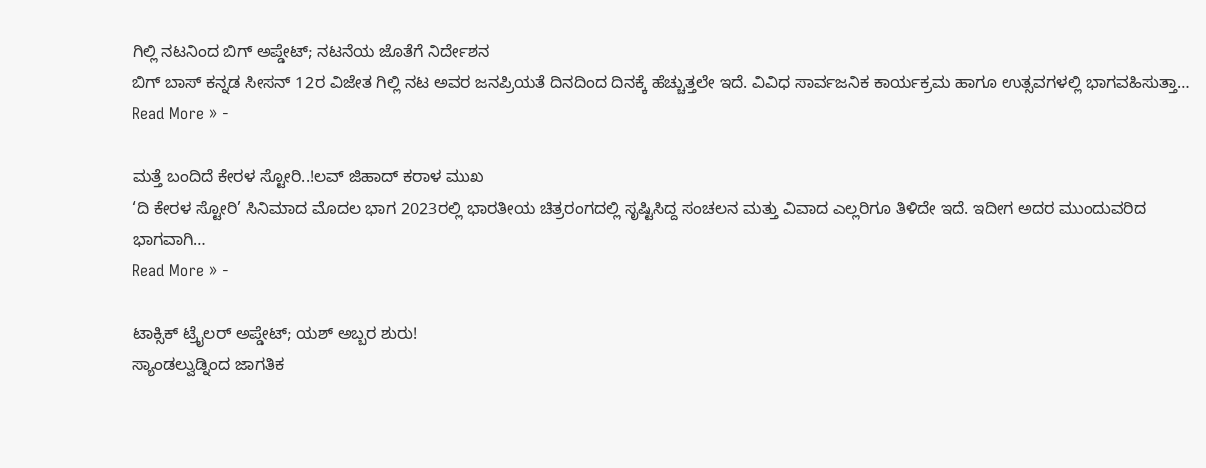ಗಿಲ್ಲಿ ನಟನಿಂದ ಬಿಗ್ ಅಪ್ಡೇಟ್; ನಟನೆಯ ಜೊತೆಗೆ ನಿರ್ದೇಶನ
ಬಿಗ್ ಬಾಸ್ ಕನ್ನಡ ಸೀಸನ್ 12ರ ವಿಜೇತ ಗಿಲ್ಲಿ ನಟ ಅವರ ಜನಪ್ರಿಯತೆ ದಿನದಿಂದ ದಿನಕ್ಕೆ ಹೆಚ್ಚುತ್ತಲೇ ಇದೆ. ವಿವಿಧ ಸಾರ್ವಜನಿಕ ಕಾರ್ಯಕ್ರಮ ಹಾಗೂ ಉತ್ಸವಗಳಲ್ಲಿ ಭಾಗವಹಿಸುತ್ತಾ…
Read More » -

ಮತ್ತೆ ಬಂದಿದೆ ಕೇರಳ ಸ್ಟೋರಿ..!ಲವ್ ಜಿಹಾದ್ ಕರಾಳ ಮುಖ
‘ದಿ ಕೇರಳ ಸ್ಟೋರಿ’ ಸಿನಿಮಾದ ಮೊದಲ ಭಾಗ 2023ರಲ್ಲಿ ಭಾರತೀಯ ಚಿತ್ರರಂಗದಲ್ಲಿ ಸೃಷ್ಟಿಸಿದ್ದ ಸಂಚಲನ ಮತ್ತು ವಿವಾದ ಎಲ್ಲರಿಗೂ ತಿಳಿದೇ ಇದೆ. ಇದೀಗ ಅದರ ಮುಂದುವರಿದ ಭಾಗವಾಗಿ…
Read More » -

ಟಾಕ್ಸಿಕ್ ಟ್ರೈಲರ್ ಅಪ್ಡೇಟ್; ಯಶ್ ಅಬ್ಬರ ಶುರು!
ಸ್ಯಾಂಡಲ್ವುಡ್ನಿಂದ ಜಾಗತಿಕ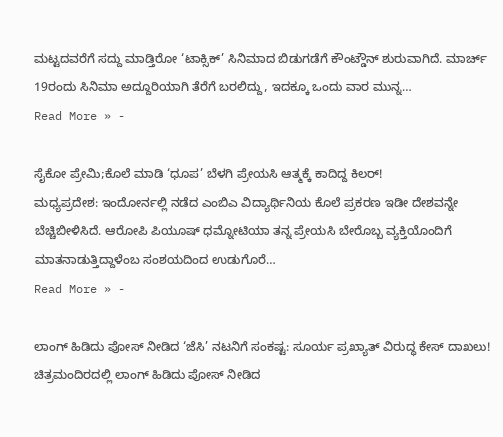ಮಟ್ಟದವರೆಗೆ ಸದ್ದು ಮಾಡ್ತಿರೋ ‘ಟಾಕ್ಸಿಕ್’ ಸಿನಿಮಾದ ಬಿಡುಗಡೆಗೆ ಕೌಂಟ್ಡೌನ್ ಶುರುವಾಗಿದೆ. ಮಾರ್ಚ್ 19ರಂದು ಸಿನಿಮಾ ಅದ್ದೂರಿಯಾಗಿ ತೆರೆಗೆ ಬರಲಿದ್ದು, ಇದಕ್ಕೂ ಒಂದು ವಾರ ಮುನ್ನ…
Read More » -

ಸೈಕೋ ಪ್ರೇಮಿ;ಕೊಲೆ ಮಾಡಿ ‘ಧೂಪ’ ಬೆಳಗಿ ಪ್ರೇಯಸಿ ಆತ್ಮಕ್ಕೆ ಕಾದಿದ್ದ ಕಿಲರ್!
ಮಧ್ಯಪ್ರದೇಶ: ಇಂದೋರ್ನಲ್ಲಿ ನಡೆದ ಎಂಬಿಎ ವಿದ್ಯಾರ್ಥಿನಿಯ ಕೊಲೆ ಪ್ರಕರಣ ಇಡೀ ದೇಶವನ್ನೇ ಬೆಚ್ಚಿಬೀಳಿಸಿದೆ. ಆರೋಪಿ ಪಿಯೂಷ್ ಧಮ್ನೋಟಿಯಾ ತನ್ನ ಪ್ರೇಯಸಿ ಬೇರೊಬ್ಬ ವ್ಯಕ್ತಿಯೊಂದಿಗೆ ಮಾತನಾಡುತ್ತಿದ್ದಾಳೆಂಬ ಸಂಶಯದಿಂದ ಉಡುಗೊರೆ…
Read More » -

ಲಾಂಗ್ ಹಿಡಿದು ಪೋಸ್ ನೀಡಿದ ‘ಜೆಸಿ’ ನಟನಿಗೆ ಸಂಕಷ್ಟ: ಸೂರ್ಯ ಪ್ರಖ್ಯಾತ್ ವಿರುದ್ಧ ಕೇಸ್ ದಾಖಲು!
ಚಿತ್ರಮಂದಿರದಲ್ಲಿ ಲಾಂಗ್ ಹಿಡಿದು ಪೋಸ್ ನೀಡಿದ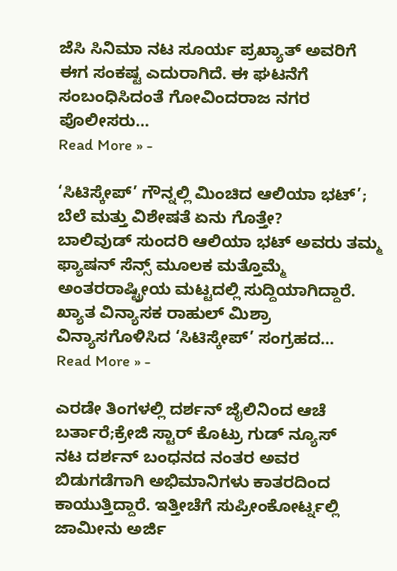ಜೆಸಿ ಸಿನಿಮಾ ನಟ ಸೂರ್ಯ ಪ್ರಖ್ಯಾತ್ ಅವರಿಗೆ ಈಗ ಸಂಕಷ್ಟ ಎದುರಾಗಿದೆ. ಈ ಘಟನೆಗೆ ಸಂಬಂಧಿಸಿದಂತೆ ಗೋವಿಂದರಾಜ ನಗರ ಪೊಲೀಸರು…
Read More » -

‘ಸಿಟಿಸ್ಕೇಪ್’ ಗೌನ್ನಲ್ಲಿ ಮಿಂಚಿದ ಆಲಿಯಾ ಭಟ್’; ಬೆಲೆ ಮತ್ತು ವಿಶೇಷತೆ ಏನು ಗೊತ್ತೇ?
ಬಾಲಿವುಡ್ ಸುಂದರಿ ಆಲಿಯಾ ಭಟ್ ಅವರು ತಮ್ಮ ಫ್ಯಾಷನ್ ಸೆನ್ಸ್ ಮೂಲಕ ಮತ್ತೊಮ್ಮೆ ಅಂತರರಾಷ್ಟ್ರೀಯ ಮಟ್ಟದಲ್ಲಿ ಸುದ್ದಿಯಾಗಿದ್ದಾರೆ. ಖ್ಯಾತ ವಿನ್ಯಾಸಕ ರಾಹುಲ್ ಮಿಶ್ರಾ ವಿನ್ಯಾಸಗೊಳಿಸಿದ ‘ಸಿಟಿಸ್ಕೇಪ್’ ಸಂಗ್ರಹದ…
Read More » -

ಎರಡೇ ತಿಂಗಳಲ್ಲಿ ದರ್ಶನ್ ಜೈಲಿನಿಂದ ಆಚೆ ಬರ್ತಾರೆ;ಕ್ರೇಜಿ ಸ್ಟಾರ್ ಕೊಟ್ರು ಗುಡ್ ನ್ಯೂಸ್
ನಟ ದರ್ಶನ್ ಬಂಧನದ ನಂತರ ಅವರ ಬಿಡುಗಡೆಗಾಗಿ ಅಭಿಮಾನಿಗಳು ಕಾತರದಿಂದ ಕಾಯುತ್ತಿದ್ದಾರೆ. ಇತ್ತೀಚೆಗೆ ಸುಪ್ರೀಂಕೋರ್ಟ್ನಲ್ಲಿ ಜಾಮೀನು ಅರ್ಜಿ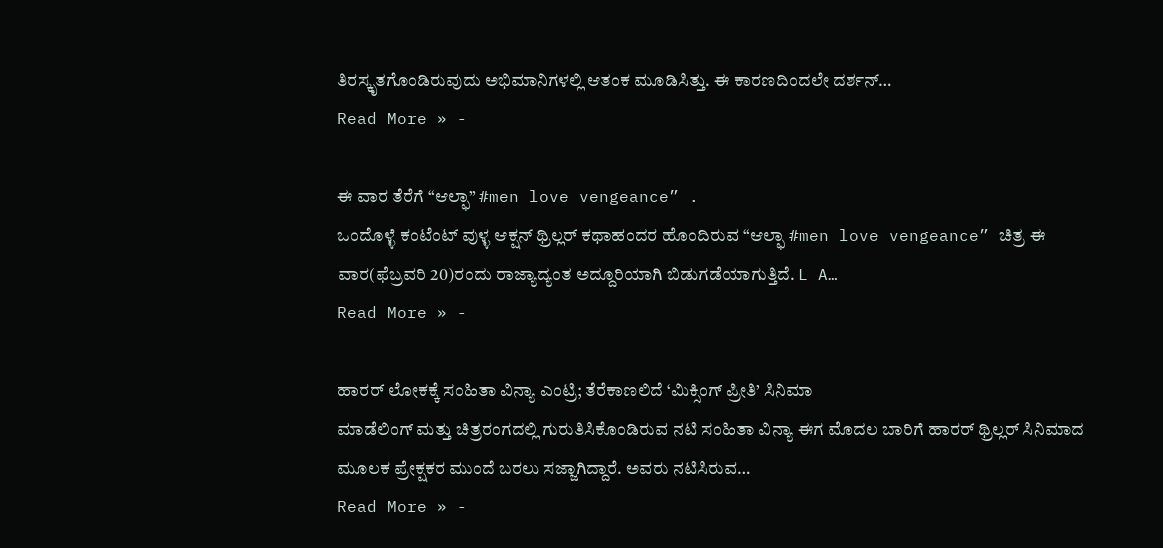ತಿರಸ್ಕೃತಗೊಂಡಿರುವುದು ಅಭಿಮಾನಿಗಳಲ್ಲಿ ಆತಂಕ ಮೂಡಿಸಿತ್ತು. ಈ ಕಾರಣದಿಂದಲೇ ದರ್ಶನ್…
Read More » -

ಈ ವಾರ ತೆರೆಗೆ “ಆಲ್ಫಾ” #men love vengeance” .
ಒಂದೊಳ್ಳೆ ಕಂಟೆಂಟ್ ವುಳ್ಳ ಆಕ್ಷನ್ ಥ್ರಿಲ್ಲರ್ ಕಥಾಹಂದರ ಹೊಂದಿರುವ “ಆಲ್ಫಾ #men love vengeance” ಚಿತ್ರ ಈ ವಾರ(ಫೆಬ್ರವರಿ 20)ರಂದು ರಾಜ್ಯಾದ್ಯಂತ ಅದ್ದೂರಿಯಾಗಿ ಬಿಡುಗಡೆಯಾಗುತ್ತಿದೆ. L A…
Read More » -

ಹಾರರ್ ಲೋಕಕ್ಕೆ ಸಂಹಿತಾ ವಿನ್ಯಾ ಎಂಟ್ರಿ; ತೆರೆಕಾಣಲಿದೆ ‘ಮಿಕ್ಸಿಂಗ್ ಪ್ರೀತಿ’ ಸಿನಿಮಾ
ಮಾಡೆಲಿಂಗ್ ಮತ್ತು ಚಿತ್ರರಂಗದಲ್ಲಿ ಗುರುತಿಸಿಕೊಂಡಿರುವ ನಟಿ ಸಂಹಿತಾ ವಿನ್ಯಾ ಈಗ ಮೊದಲ ಬಾರಿಗೆ ಹಾರರ್ ಥ್ರಿಲ್ಲರ್ ಸಿನಿಮಾದ ಮೂಲಕ ಪ್ರೇಕ್ಷಕರ ಮುಂದೆ ಬರಲು ಸಜ್ಜಾಗಿದ್ದಾರೆ. ಅವರು ನಟಿಸಿರುವ…
Read More » -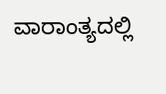ವಾರಾಂತ್ಯದಲ್ಲಿ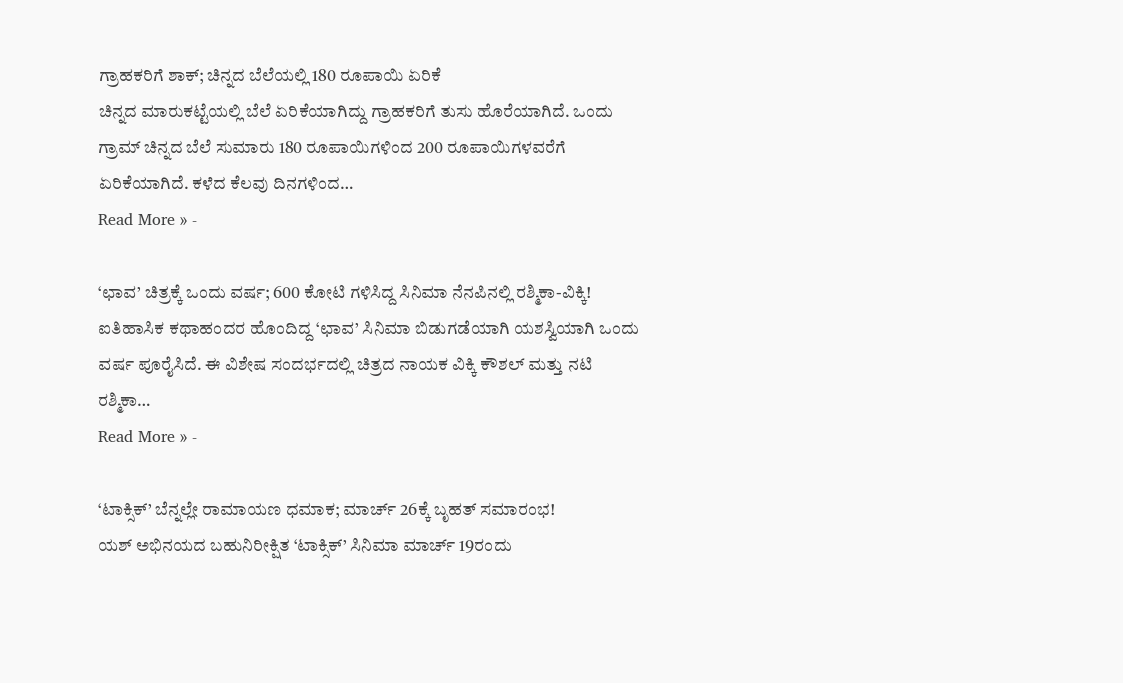ಗ್ರಾಹಕರಿಗೆ ಶಾಕ್; ಚಿನ್ನದ ಬೆಲೆಯಲ್ಲಿ 180 ರೂಪಾಯಿ ಏರಿಕೆ
ಚಿನ್ನದ ಮಾರುಕಟ್ಟೆಯಲ್ಲಿ ಬೆಲೆ ಏರಿಕೆಯಾಗಿದ್ದು ಗ್ರಾಹಕರಿಗೆ ತುಸು ಹೊರೆಯಾಗಿದೆ. ಒಂದು ಗ್ರಾಮ್ ಚಿನ್ನದ ಬೆಲೆ ಸುಮಾರು 180 ರೂಪಾಯಿಗಳಿಂದ 200 ರೂಪಾಯಿಗಳವರೆಗೆ ಏರಿಕೆಯಾಗಿದೆ. ಕಳೆದ ಕೆಲವು ದಿನಗಳಿಂದ…
Read More » -

‘ಛಾವ’ ಚಿತ್ರಕ್ಕೆ ಒಂದು ವರ್ಷ; 600 ಕೋಟಿ ಗಳಿಸಿದ್ದ ಸಿನಿಮಾ ನೆನಪಿನಲ್ಲಿ ರಶ್ಮಿಕಾ-ವಿಕ್ಕಿ!
ಐತಿಹಾಸಿಕ ಕಥಾಹಂದರ ಹೊಂದಿದ್ದ ‘ಛಾವ’ ಸಿನಿಮಾ ಬಿಡುಗಡೆಯಾಗಿ ಯಶಸ್ವಿಯಾಗಿ ಒಂದು ವರ್ಷ ಪೂರೈಸಿದೆ. ಈ ವಿಶೇಷ ಸಂದರ್ಭದಲ್ಲಿ ಚಿತ್ರದ ನಾಯಕ ವಿಕ್ಕಿ ಕೌಶಲ್ ಮತ್ತು ನಟಿ ರಶ್ಮಿಕಾ…
Read More » -

‘ಟಾಕ್ಸಿಕ್’ ಬೆನ್ನಲ್ಲೇ ರಾಮಾಯಣ ಧಮಾಕ; ಮಾರ್ಚ್ 26ಕ್ಕೆ ಬೃಹತ್ ಸಮಾರಂಭ!
ಯಶ್ ಅಭಿನಯದ ಬಹುನಿರೀಕ್ಷಿತ ‘ಟಾಕ್ಸಿಕ್’ ಸಿನಿಮಾ ಮಾರ್ಚ್ 19ರಂದು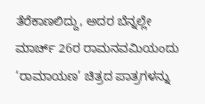ತೆರೆಕಾಣಲಿದ್ದು, ಅದರ ಬೆನ್ನಲ್ಲೇ ಮಾರ್ಚ್ 26ರ ರಾಮನವಮಿಯಂದು ‘ರಾಮಾಯಣ’ ಚಿತ್ರದ ಪಾತ್ರಗಳನ್ನು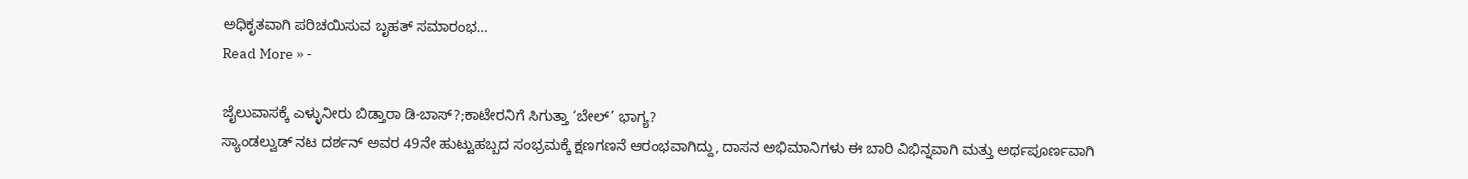ಅಧಿಕೃತವಾಗಿ ಪರಿಚಯಿಸುವ ಬೃಹತ್ ಸಮಾರಂಭ…
Read More » -

ಜೈಲುವಾಸಕ್ಕೆ ಎಳ್ಳುನೀರು ಬಿಡ್ತಾರಾ ಡಿ-ಬಾಸ್?;ಕಾಟೇರನಿಗೆ ಸಿಗುತ್ತಾ ‘ಬೇಲ್’ ಭಾಗ್ಯ?
ಸ್ಯಾಂಡಲ್ವುಡ್ ನಟ ದರ್ಶನ್ ಅವರ 49ನೇ ಹುಟ್ಟುಹಬ್ಬದ ಸಂಭ್ರಮಕ್ಕೆ ಕ್ಷಣಗಣನೆ ಆರಂಭವಾಗಿದ್ದು, ದಾಸನ ಅಭಿಮಾನಿಗಳು ಈ ಬಾರಿ ವಿಭಿನ್ನವಾಗಿ ಮತ್ತು ಅರ್ಥಪೂರ್ಣವಾಗಿ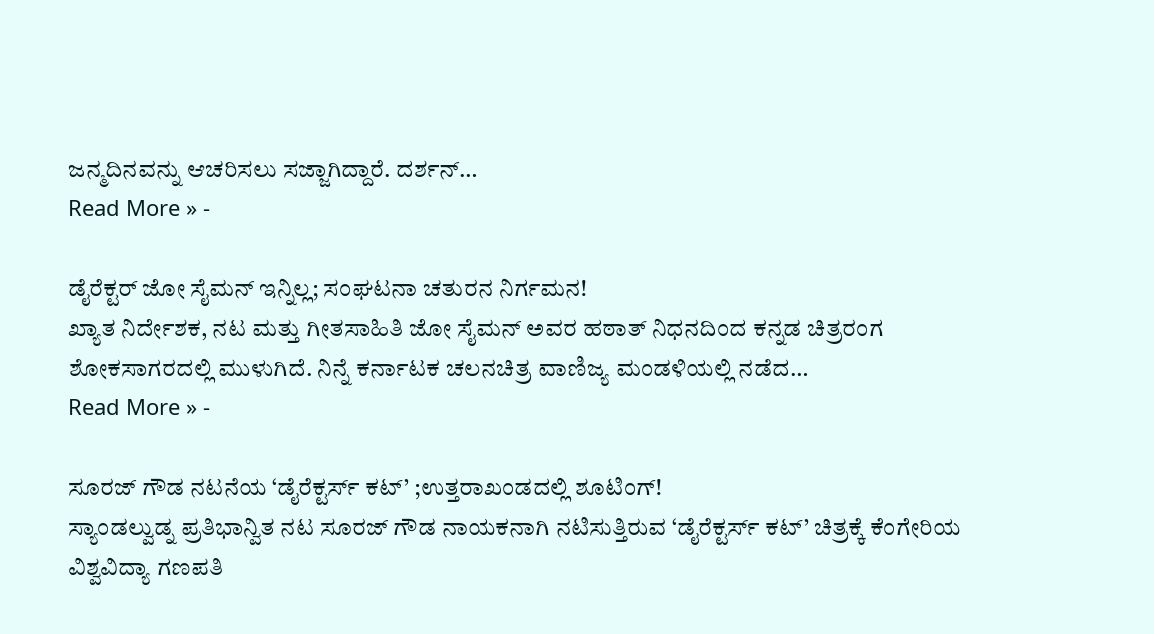ಜನ್ಮದಿನವನ್ನು ಆಚರಿಸಲು ಸಜ್ಜಾಗಿದ್ದಾರೆ. ದರ್ಶನ್…
Read More » -

ಡೈರೆಕ್ಟರ್ ಜೋ ಸೈಮನ್ ಇನ್ನಿಲ್ಲ; ಸಂಘಟನಾ ಚತುರನ ನಿರ್ಗಮನ!
ಖ್ಯಾತ ನಿರ್ದೇಶಕ, ನಟ ಮತ್ತು ಗೀತಸಾಹಿತಿ ಜೋ ಸೈಮನ್ ಅವರ ಹಠಾತ್ ನಿಧನದಿಂದ ಕನ್ನಡ ಚಿತ್ರರಂಗ ಶೋಕಸಾಗರದಲ್ಲಿ ಮುಳುಗಿದೆ. ನಿನ್ನೆ ಕರ್ನಾಟಕ ಚಲನಚಿತ್ರ ವಾಣಿಜ್ಯ ಮಂಡಳಿಯಲ್ಲಿ ನಡೆದ…
Read More » -

ಸೂರಜ್ ಗೌಡ ನಟನೆಯ ‘ಡೈರೆಕ್ಟರ್ಸ್ ಕಟ್’ ;ಉತ್ತರಾಖಂಡದಲ್ಲಿ ಶೂಟಿಂಗ್!
ಸ್ಯಾಂಡಲ್ವುಡ್ನ ಪ್ರತಿಭಾನ್ವಿತ ನಟ ಸೂರಜ್ ಗೌಡ ನಾಯಕನಾಗಿ ನಟಿಸುತ್ತಿರುವ ‘ಡೈರೆಕ್ಟರ್ಸ್ ಕಟ್’ ಚಿತ್ರಕ್ಕೆ ಕೆಂಗೇರಿಯ ವಿಶ್ವವಿದ್ಯಾ ಗಣಪತಿ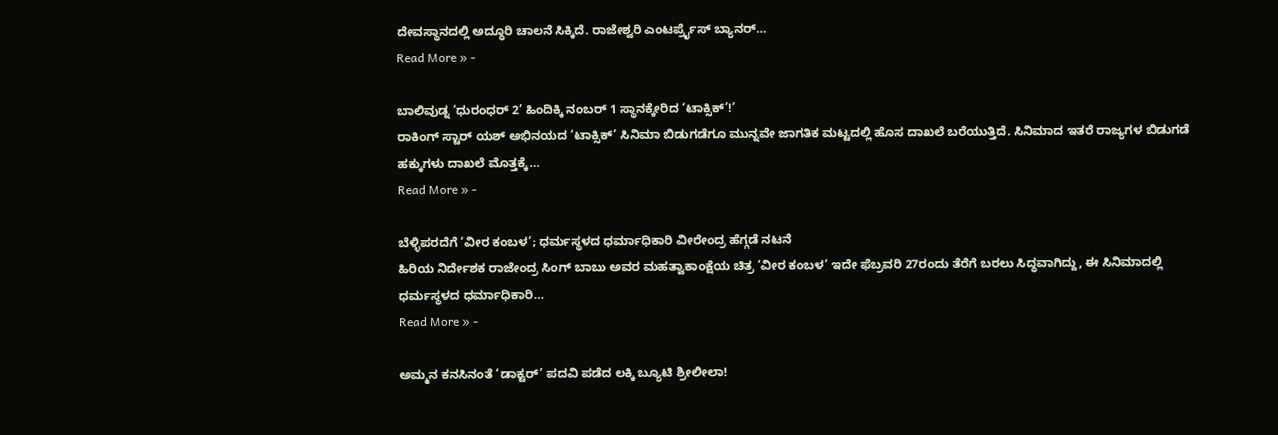ದೇವಸ್ಥಾನದಲ್ಲಿ ಅದ್ಧೂರಿ ಚಾಲನೆ ಸಿಕ್ಕಿದೆ. ರಾಜೇಶ್ವರಿ ಎಂಟರ್ಪ್ರೈಸ್ ಬ್ಯಾನರ್…
Read More » -

ಬಾಲಿವುಡ್ನ ‘ಧುರಂಧರ್ 2’ ಹಿಂದಿಕ್ಕಿ ನಂಬರ್ 1 ಸ್ಥಾನಕ್ಕೇರಿದ ‘ಟಾಕ್ಸಿಕ್’!’
ರಾಕಿಂಗ್ ಸ್ಟಾರ್ ಯಶ್ ಅಭಿನಯದ ‘ಟಾಕ್ಸಿಕ್’ ಸಿನಿಮಾ ಬಿಡುಗಡೆಗೂ ಮುನ್ನವೇ ಜಾಗತಿಕ ಮಟ್ಟದಲ್ಲಿ ಹೊಸ ದಾಖಲೆ ಬರೆಯುತ್ತಿದೆ. ಸಿನಿಮಾದ ಇತರೆ ರಾಜ್ಯಗಳ ಬಿಡುಗಡೆ ಹಕ್ಕುಗಳು ದಾಖಲೆ ಮೊತ್ತಕ್ಕೆ…
Read More » -

ಬೆಳ್ಳಿಪರದೆಗೆ ‘ವೀರ ಕಂಬಳ’; ಧರ್ಮಸ್ಥಳದ ಧರ್ಮಾಧಿಕಾರಿ ವೀರೇಂದ್ರ ಹೆಗ್ಗಡೆ ನಟನೆ
ಹಿರಿಯ ನಿರ್ದೇಶಕ ರಾಜೇಂದ್ರ ಸಿಂಗ್ ಬಾಬು ಅವರ ಮಹತ್ವಾಕಾಂಕ್ಷೆಯ ಚಿತ್ರ ‘ವೀರ ಕಂಬಳ’ ಇದೇ ಫೆಬ್ರವರಿ 27ರಂದು ತೆರೆಗೆ ಬರಲು ಸಿದ್ಧವಾಗಿದ್ದು, ಈ ಸಿನಿಮಾದಲ್ಲಿ ಧರ್ಮಸ್ಥಳದ ಧರ್ಮಾಧಿಕಾರಿ…
Read More » -

ಅಮ್ಮನ ಕನಸಿನಂತೆ ‘ಡಾಕ್ಟರ್’ ಪದವಿ ಪಡೆದ ಲಕ್ಕಿ ಬ್ಯೂಟಿ ಶ್ರೀಲೀಲಾ!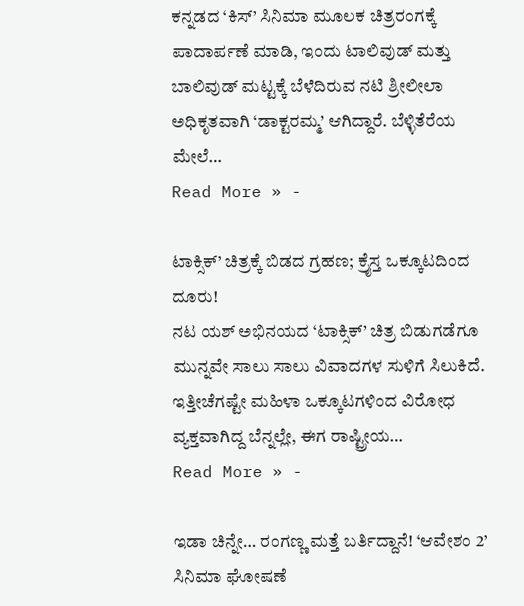ಕನ್ನಡದ ‘ಕಿಸ್’ ಸಿನಿಮಾ ಮೂಲಕ ಚಿತ್ರರಂಗಕ್ಕೆ ಪಾದಾರ್ಪಣೆ ಮಾಡಿ, ಇಂದು ಟಾಲಿವುಡ್ ಮತ್ತು ಬಾಲಿವುಡ್ ಮಟ್ಟಕ್ಕೆ ಬೆಳೆದಿರುವ ನಟಿ ಶ್ರೀಲೀಲಾ ಅಧಿಕೃತವಾಗಿ ‘ಡಾಕ್ಟರಮ್ಮ’ ಆಗಿದ್ದಾರೆ. ಬೆಳ್ಳಿತೆರೆಯ ಮೇಲೆ…
Read More » -

ಟಾಕ್ಸಿಕ್’ ಚಿತ್ರಕ್ಕೆ ಬಿಡದ ಗ್ರಹಣ; ಕ್ರೈಸ್ತ ಒಕ್ಕೂಟದಿಂದ ದೂರು!
ನಟ ಯಶ್ ಅಭಿನಯದ ‘ಟಾಕ್ಸಿಕ್’ ಚಿತ್ರ ಬಿಡುಗಡೆಗೂ ಮುನ್ನವೇ ಸಾಲು ಸಾಲು ವಿವಾದಗಳ ಸುಳಿಗೆ ಸಿಲುಕಿದೆ. ಇತ್ತೀಚೆಗಷ್ಟೇ ಮಹಿಳಾ ಒಕ್ಕೂಟಗಳಿಂದ ವಿರೋಧ ವ್ಯಕ್ತವಾಗಿದ್ದ ಬೆನ್ನಲ್ಲೇ, ಈಗ ರಾಷ್ಟ್ರೀಯ…
Read More » -

ಇಡಾ ಚಿನ್ನೇ… ರಂಗಣ್ಣ ಮತ್ತೆ ಬರ್ತಿದ್ದಾನೆ! ‘ಆವೇಶಂ 2’ ಸಿನಿಮಾ ಘೋಷಣೆ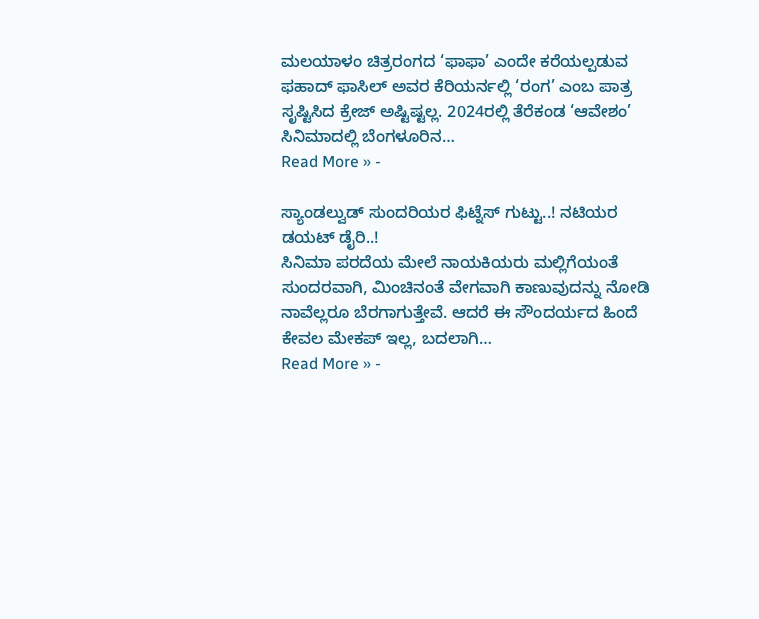ಮಲಯಾಳಂ ಚಿತ್ರರಂಗದ ‘ಫಾಫಾ’ ಎಂದೇ ಕರೆಯಲ್ಪಡುವ ಫಹಾದ್ ಫಾಸಿಲ್ ಅವರ ಕೆರಿಯರ್ನಲ್ಲಿ ‘ರಂಗ’ ಎಂಬ ಪಾತ್ರ ಸೃಷ್ಟಿಸಿದ ಕ್ರೇಜ್ ಅಷ್ಟಿಷ್ಟಲ್ಲ. 2024ರಲ್ಲಿ ತೆರೆಕಂಡ ‘ಆವೇಶಂ’ ಸಿನಿಮಾದಲ್ಲಿ ಬೆಂಗಳೂರಿನ…
Read More » -

ಸ್ಯಾಂಡಲ್ವುಡ್ ಸುಂದರಿಯರ ಫಿಟ್ನೆಸ್ ಗುಟ್ಟು..! ನಟಿಯರ ಡಯಟ್ ಡೈರಿ..!
ಸಿನಿಮಾ ಪರದೆಯ ಮೇಲೆ ನಾಯಕಿಯರು ಮಲ್ಲಿಗೆಯಂತೆ ಸುಂದರವಾಗಿ, ಮಿಂಚಿನಂತೆ ವೇಗವಾಗಿ ಕಾಣುವುದನ್ನು ನೋಡಿ ನಾವೆಲ್ಲರೂ ಬೆರಗಾಗುತ್ತೇವೆ. ಆದರೆ ಈ ಸೌಂದರ್ಯದ ಹಿಂದೆ ಕೇವಲ ಮೇಕಪ್ ಇಲ್ಲ, ಬದಲಾಗಿ…
Read More » -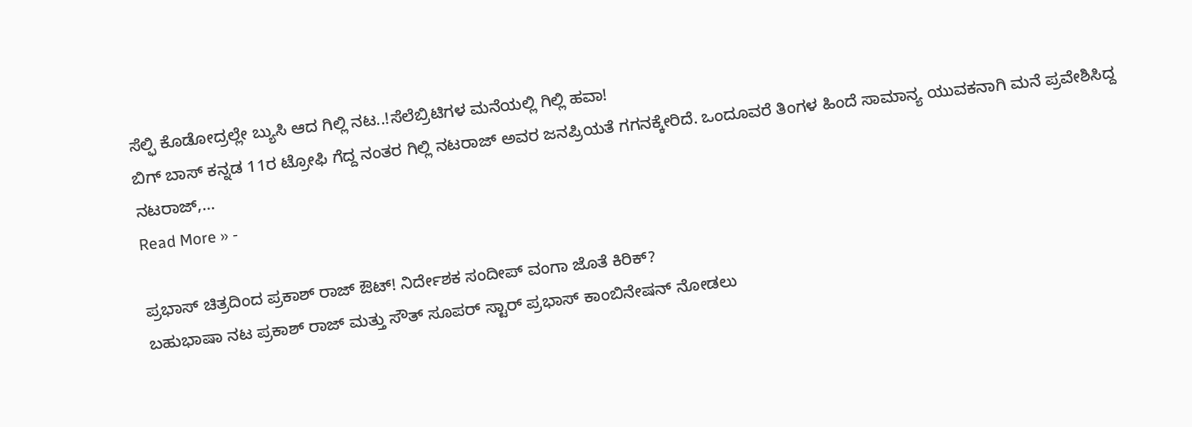ಸೆಲ್ಫಿ ಕೊಡೋದ್ರಲ್ಲೇ ಬ್ಯುಸಿ ಆದ ಗಿಲ್ಲಿ ನಟ..!ಸೆಲೆಬ್ರಿಟಿಗಳ ಮನೆಯಲ್ಲಿ ಗಿಲ್ಲಿ ಹವಾ!
ಬಿಗ್ ಬಾಸ್ ಕನ್ನಡ 11ರ ಟ್ರೋಫಿ ಗೆದ್ದ ನಂತರ ಗಿಲ್ಲಿ ನಟರಾಜ್ ಅವರ ಜನಪ್ರಿಯತೆ ಗಗನಕ್ಕೇರಿದೆ. ಒಂದೂವರೆ ತಿಂಗಳ ಹಿಂದೆ ಸಾಮಾನ್ಯ ಯುವಕನಾಗಿ ಮನೆ ಪ್ರವೇಶಿಸಿದ್ದ ನಟರಾಜ್,…
Read More » -

ಪ್ರಭಾಸ್ ಚಿತ್ರದಿಂದ ಪ್ರಕಾಶ್ ರಾಜ್ ಔಟ್! ನಿರ್ದೇಶಕ ಸಂದೀಪ್ ವಂಗಾ ಜೊತೆ ಕಿರಿಕ್?
ಬಹುಭಾಷಾ ನಟ ಪ್ರಕಾಶ್ ರಾಜ್ ಮತ್ತು ಸೌತ್ ಸೂಪರ್ ಸ್ಟಾರ್ ಪ್ರಭಾಸ್ ಕಾಂಬಿನೇಷನ್ ನೋಡಲು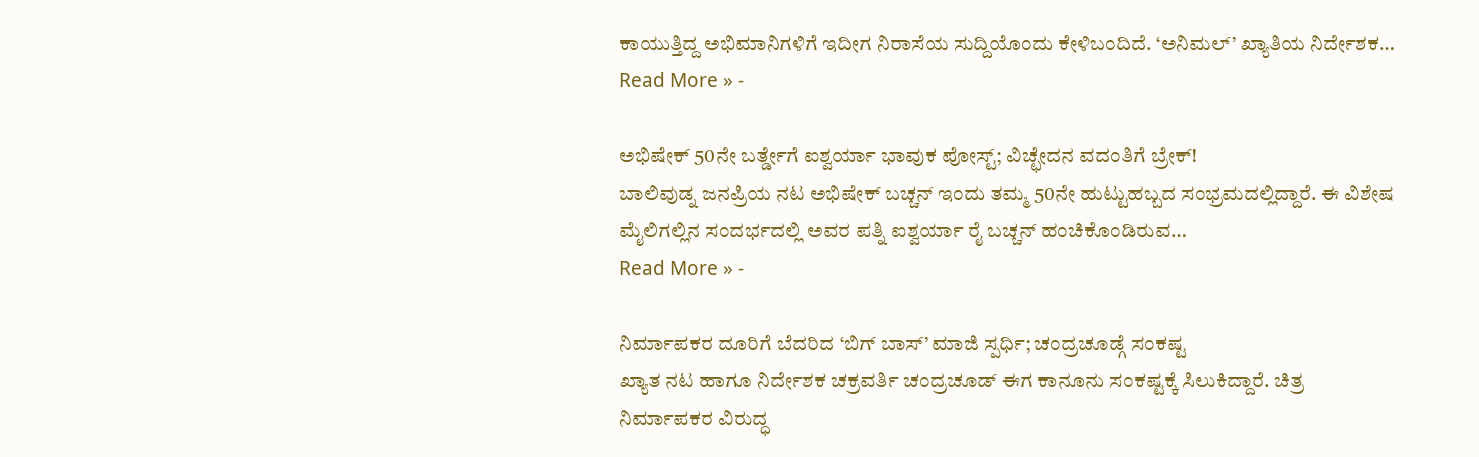ಕಾಯುತ್ತಿದ್ದ ಅಭಿಮಾನಿಗಳಿಗೆ ಇದೀಗ ನಿರಾಸೆಯ ಸುದ್ದಿಯೊಂದು ಕೇಳಿಬಂದಿದೆ. ‘ಅನಿಮಲ್’ ಖ್ಯಾತಿಯ ನಿರ್ದೇಶಕ…
Read More » -

ಅಭಿಷೇಕ್ 50ನೇ ಬರ್ತ್ಡೇಗೆ ಐಶ್ವರ್ಯಾ ಭಾವುಕ ಪೋಸ್ಟ್; ವಿಚ್ಛೇದನ ವದಂತಿಗೆ ಬ್ರೇಕ್!
ಬಾಲಿವುಡ್ನ ಜನಪ್ರಿಯ ನಟ ಅಭಿಷೇಕ್ ಬಚ್ಚನ್ ಇಂದು ತಮ್ಮ 50ನೇ ಹುಟ್ಟುಹಬ್ಬದ ಸಂಭ್ರಮದಲ್ಲಿದ್ದಾರೆ. ಈ ವಿಶೇಷ ಮೈಲಿಗಲ್ಲಿನ ಸಂದರ್ಭದಲ್ಲಿ ಅವರ ಪತ್ನಿ ಐಶ್ವರ್ಯಾ ರೈ ಬಚ್ಚನ್ ಹಂಚಿಕೊಂಡಿರುವ…
Read More » -

ನಿರ್ಮಾಪಕರ ದೂರಿಗೆ ಬೆದರಿದ ‘ಬಿಗ್ ಬಾಸ್’ ಮಾಜಿ ಸ್ಪರ್ಧಿ; ಚಂದ್ರಚೂಡ್ಗೆ ಸಂಕಷ್ಟ
ಖ್ಯಾತ ನಟ ಹಾಗೂ ನಿರ್ದೇಶಕ ಚಕ್ರವರ್ತಿ ಚಂದ್ರಚೂಡ್ ಈಗ ಕಾನೂನು ಸಂಕಷ್ಟಕ್ಕೆ ಸಿಲುಕಿದ್ದಾರೆ. ಚಿತ್ರ ನಿರ್ಮಾಪಕರ ವಿರುದ್ಧ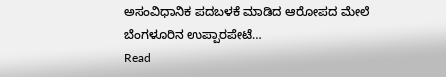ಅಸಂವಿಧಾನಿಕ ಪದಬಳಕೆ ಮಾಡಿದ ಆರೋಪದ ಮೇಲೆ ಬೆಂಗಳೂರಿನ ಉಪ್ಪಾರಪೇಟೆ…
Read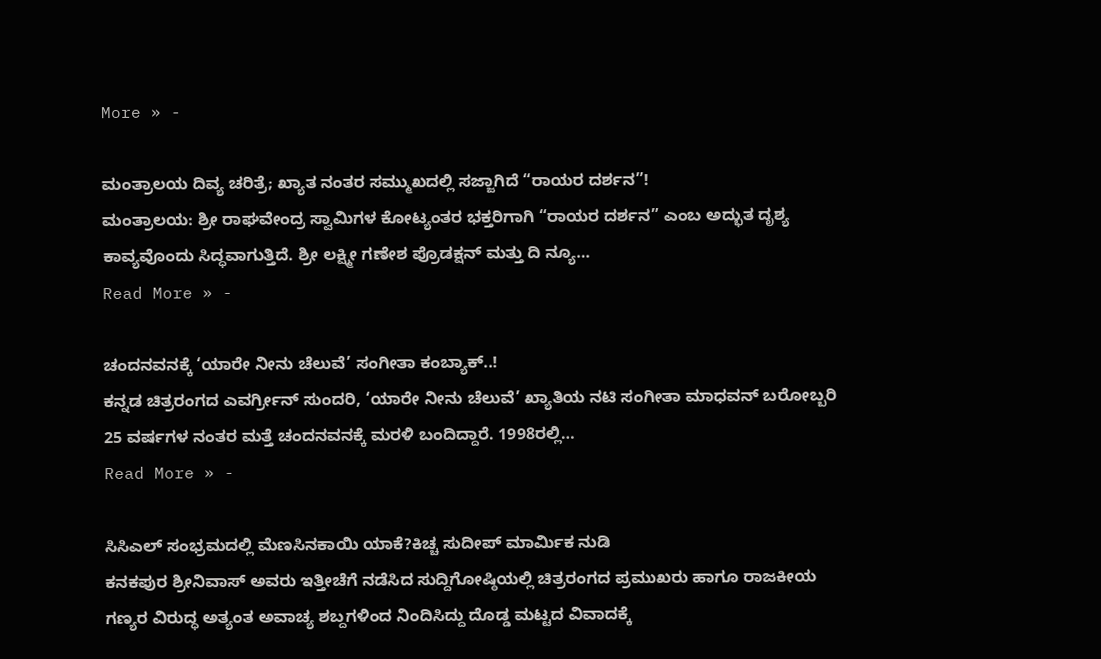More » -

ಮಂತ್ರಾಲಯ ದಿವ್ಯ ಚರಿತ್ರೆ; ಖ್ಯಾತ ನಂತರ ಸಮ್ಮುಖದಲ್ಲಿ ಸಜ್ಜಾಗಿದೆ “ರಾಯರ ದರ್ಶನ”!
ಮಂತ್ರಾಲಯ: ಶ್ರೀ ರಾಘವೇಂದ್ರ ಸ್ವಾಮಿಗಳ ಕೋಟ್ಯಂತರ ಭಕ್ತರಿಗಾಗಿ “ರಾಯರ ದರ್ಶನ” ಎಂಬ ಅದ್ಭುತ ದೃಶ್ಯ ಕಾವ್ಯವೊಂದು ಸಿದ್ಧವಾಗುತ್ತಿದೆ. ಶ್ರೀ ಲಕ್ಷ್ಮೀ ಗಣೇಶ ಪ್ರೊಡಕ್ಷನ್ ಮತ್ತು ದಿ ನ್ಯೂ…
Read More » -

ಚಂದನವನಕ್ಕೆ ‘ಯಾರೇ ನೀನು ಚೆಲುವೆ’ ಸಂಗೀತಾ ಕಂಬ್ಯಾಕ್..!
ಕನ್ನಡ ಚಿತ್ರರಂಗದ ಎವರ್ಗ್ರೀನ್ ಸುಂದರಿ, ‘ಯಾರೇ ನೀನು ಚೆಲುವೆ’ ಖ್ಯಾತಿಯ ನಟಿ ಸಂಗೀತಾ ಮಾಧವನ್ ಬರೋಬ್ಬರಿ 25 ವರ್ಷಗಳ ನಂತರ ಮತ್ತೆ ಚಂದನವನಕ್ಕೆ ಮರಳಿ ಬಂದಿದ್ದಾರೆ. 1998ರಲ್ಲಿ…
Read More » -

ಸಿಸಿಎಲ್ ಸಂಭ್ರಮದಲ್ಲಿ ಮೆಣಸಿನಕಾಯಿ ಯಾಕೆ?ಕಿಚ್ಚ ಸುದೀಪ್ ಮಾರ್ಮಿಕ ನುಡಿ
ಕನಕಪುರ ಶ್ರೀನಿವಾಸ್ ಅವರು ಇತ್ತೀಚೆಗೆ ನಡೆಸಿದ ಸುದ್ದಿಗೋಷ್ಠಿಯಲ್ಲಿ ಚಿತ್ರರಂಗದ ಪ್ರಮುಖರು ಹಾಗೂ ರಾಜಕೀಯ ಗಣ್ಯರ ವಿರುದ್ಧ ಅತ್ಯಂತ ಅವಾಚ್ಯ ಶಬ್ದಗಳಿಂದ ನಿಂದಿಸಿದ್ದು ದೊಡ್ಡ ಮಟ್ಟದ ವಿವಾದಕ್ಕೆ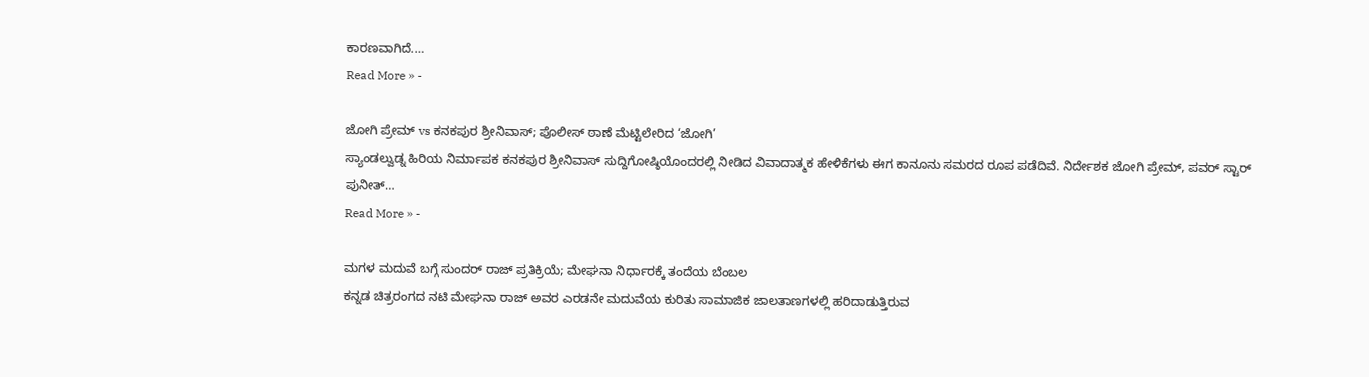ಕಾರಣವಾಗಿದೆ.…
Read More » -

ಜೋಗಿ ಪ್ರೇಮ್ vs ಕನಕಪುರ ಶ್ರೀನಿವಾಸ್; ಪೊಲೀಸ್ ಠಾಣೆ ಮೆಟ್ಟಿಲೇರಿದ ‘ಜೋಗಿ’
ಸ್ಯಾಂಡಲ್ವುಡ್ನ ಹಿರಿಯ ನಿರ್ಮಾಪಕ ಕನಕಪುರ ಶ್ರೀನಿವಾಸ್ ಸುದ್ದಿಗೋಷ್ಠಿಯೊಂದರಲ್ಲಿ ನೀಡಿದ ವಿವಾದಾತ್ಮಕ ಹೇಳಿಕೆಗಳು ಈಗ ಕಾನೂನು ಸಮರದ ರೂಪ ಪಡೆದಿವೆ. ನಿರ್ದೇಶಕ ಜೋಗಿ ಪ್ರೇಮ್, ಪವರ್ ಸ್ಟಾರ್ ಪುನೀತ್…
Read More » -

ಮಗಳ ಮದುವೆ ಬಗ್ಗೆ ಸುಂದರ್ ರಾಜ್ ಪ್ರತಿಕ್ರಿಯೆ; ಮೇಘನಾ ನಿರ್ಧಾರಕ್ಕೆ ತಂದೆಯ ಬೆಂಬಲ
ಕನ್ನಡ ಚಿತ್ರರಂಗದ ನಟಿ ಮೇಘನಾ ರಾಜ್ ಅವರ ಎರಡನೇ ಮದುವೆಯ ಕುರಿತು ಸಾಮಾಜಿಕ ಜಾಲತಾಣಗಳಲ್ಲಿ ಹರಿದಾಡುತ್ತಿರುವ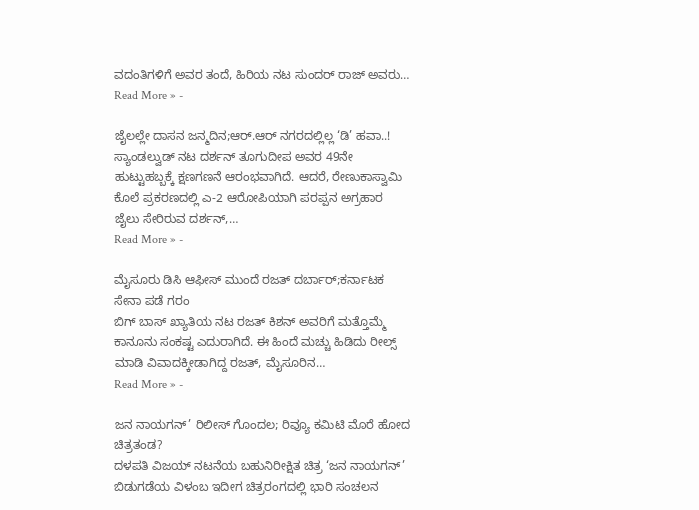ವದಂತಿಗಳಿಗೆ ಅವರ ತಂದೆ, ಹಿರಿಯ ನಟ ಸುಂದರ್ ರಾಜ್ ಅವರು…
Read More » -

ಜೈಲಲ್ಲೇ ದಾಸನ ಜನ್ಮದಿನ;ಆರ್.ಆರ್ ನಗರದಲ್ಲಿಲ್ಲ ‘ಡಿ’ ಹವಾ..!
ಸ್ಯಾಂಡಲ್ವುಡ್ ನಟ ದರ್ಶನ್ ತೂಗುದೀಪ ಅವರ 49ನೇ ಹುಟ್ಟುಹಬ್ಬಕ್ಕೆ ಕ್ಷಣಗಣನೆ ಆರಂಭವಾಗಿದೆ. ಆದರೆ, ರೇಣುಕಾಸ್ವಾಮಿ ಕೊಲೆ ಪ್ರಕರಣದಲ್ಲಿ ಎ-2 ಆರೋಪಿಯಾಗಿ ಪರಪ್ಪನ ಅಗ್ರಹಾರ ಜೈಲು ಸೇರಿರುವ ದರ್ಶನ್,…
Read More » -

ಮೈಸೂರು ಡಿಸಿ ಆಫೀಸ್ ಮುಂದೆ ರಜತ್ ದರ್ಬಾರ್;ಕರ್ನಾಟಕ ಸೇನಾ ಪಡೆ ಗರಂ
ಬಿಗ್ ಬಾಸ್ ಖ್ಯಾತಿಯ ನಟ ರಜತ್ ಕಿಶನ್ ಅವರಿಗೆ ಮತ್ತೊಮ್ಮೆ ಕಾನೂನು ಸಂಕಷ್ಟ ಎದುರಾಗಿದೆ. ಈ ಹಿಂದೆ ಮಚ್ಚು ಹಿಡಿದು ರೀಲ್ಸ್ ಮಾಡಿ ವಿವಾದಕ್ಕೀಡಾಗಿದ್ದ ರಜತ್, ಮೈಸೂರಿನ…
Read More » -

ಜನ ನಾಯಗನ್’ ರಿಲೀಸ್ ಗೊಂದಲ; ರಿವ್ಯೂ ಕಮಿಟಿ ಮೊರೆ ಹೋದ ಚಿತ್ರತಂಡ?
ದಳಪತಿ ವಿಜಯ್ ನಟನೆಯ ಬಹುನಿರೀಕ್ಷಿತ ಚಿತ್ರ ‘ಜನ ನಾಯಗನ್’ ಬಿಡುಗಡೆಯ ವಿಳಂಬ ಇದೀಗ ಚಿತ್ರರಂಗದಲ್ಲಿ ಭಾರಿ ಸಂಚಲನ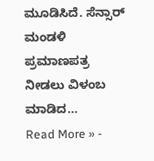ಮೂಡಿಸಿದೆ. ಸೆನ್ಸಾರ್ ಮಂಡಳಿ ಪ್ರಮಾಣಪತ್ರ ನೀಡಲು ವಿಳಂಬ ಮಾಡಿದ…
Read More » -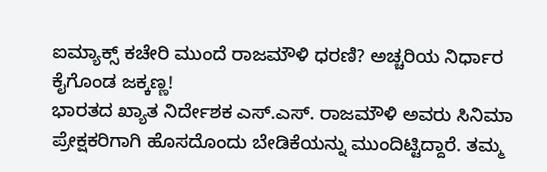ಐಮ್ಯಾಕ್ಸ್ ಕಚೇರಿ ಮುಂದೆ ರಾಜಮೌಳಿ ಧರಣಿ? ಅಚ್ಚರಿಯ ನಿರ್ಧಾರ ಕೈಗೊಂಡ ಜಕ್ಕಣ್ಣ!
ಭಾರತದ ಖ್ಯಾತ ನಿರ್ದೇಶಕ ಎಸ್.ಎಸ್. ರಾಜಮೌಳಿ ಅವರು ಸಿನಿಮಾ ಪ್ರೇಕ್ಷಕರಿಗಾಗಿ ಹೊಸದೊಂದು ಬೇಡಿಕೆಯನ್ನು ಮುಂದಿಟ್ಟಿದ್ದಾರೆ. ತಮ್ಮ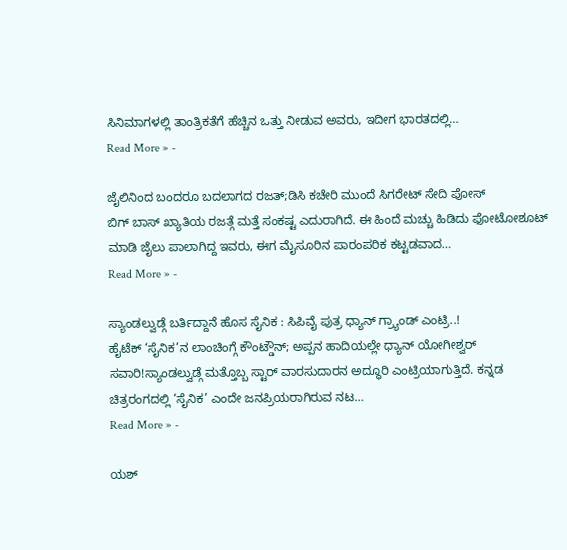ಸಿನಿಮಾಗಳಲ್ಲಿ ತಾಂತ್ರಿಕತೆಗೆ ಹೆಚ್ಚಿನ ಒತ್ತು ನೀಡುವ ಅವರು, ಇದೀಗ ಭಾರತದಲ್ಲಿ…
Read More » -

ಜೈಲಿನಿಂದ ಬಂದರೂ ಬದಲಾಗದ ರಜತ್;ಡಿಸಿ ಕಚೇರಿ ಮುಂದೆ ಸಿಗರೇಟ್ ಸೇದಿ ಪೋಸ್
ಬಿಗ್ ಬಾಸ್ ಖ್ಯಾತಿಯ ರಜತ್ಗೆ ಮತ್ತೆ ಸಂಕಷ್ಟ ಎದುರಾಗಿದೆ. ಈ ಹಿಂದೆ ಮಚ್ಚು ಹಿಡಿದು ಫೋಟೋಶೂಟ್ ಮಾಡಿ ಜೈಲು ಪಾಲಾಗಿದ್ದ ಇವರು, ಈಗ ಮೈಸೂರಿನ ಪಾರಂಪರಿಕ ಕಟ್ಟಡವಾದ…
Read More » -

ಸ್ಯಾಂಡಲ್ವುಡ್ಗೆ ಬರ್ತಿದ್ದಾನೆ ಹೊಸ ಸೈನಿಕ : ಸಿಪಿವೈ ಪುತ್ರ ಧ್ಯಾನ್ ಗ್ರ್ಯಾಂಡ್ ಎಂಟ್ರಿ..!
ಹೈಟೆಕ್ ‘ಸೈನಿಕ’ನ ಲಾಂಚಿಂಗ್ಗೆ ಕೌಂಟ್ಡೌನ್; ಅಪ್ಪನ ಹಾದಿಯಲ್ಲೇ ಧ್ಯಾನ್ ಯೋಗೀಶ್ವರ್ ಸವಾರಿ!ಸ್ಯಾಂಡಲ್ವುಡ್ಗೆ ಮತ್ತೊಬ್ಬ ಸ್ಟಾರ್ ವಾರಸುದಾರನ ಅದ್ಧೂರಿ ಎಂಟ್ರಿಯಾಗುತ್ತಿದೆ. ಕನ್ನಡ ಚಿತ್ರರಂಗದಲ್ಲಿ ‘ಸೈನಿಕ’ ಎಂದೇ ಜನಪ್ರಿಯರಾಗಿರುವ ನಟ…
Read More » -

ಯಶ್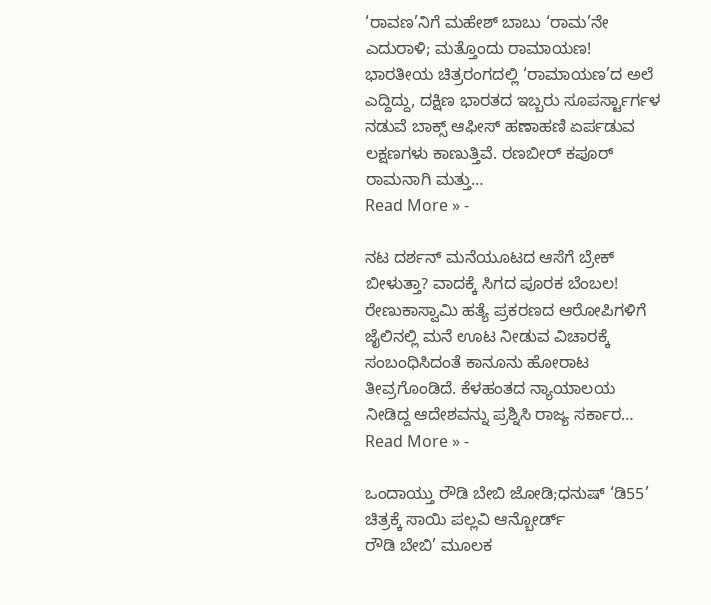‘ರಾವಣ’ನಿಗೆ ಮಹೇಶ್ ಬಾಬು ‘ರಾಮ’ನೇ ಎದುರಾಳಿ; ಮತ್ತೊಂದು ರಾಮಾಯಣ!
ಭಾರತೀಯ ಚಿತ್ರರಂಗದಲ್ಲಿ ‘ರಾಮಾಯಣ’ದ ಅಲೆ ಎದ್ದಿದ್ದು, ದಕ್ಷಿಣ ಭಾರತದ ಇಬ್ಬರು ಸೂಪರ್ಸ್ಟಾರ್ಗಳ ನಡುವೆ ಬಾಕ್ಸ್ ಆಫೀಸ್ ಹಣಾಹಣಿ ಏರ್ಪಡುವ ಲಕ್ಷಣಗಳು ಕಾಣುತ್ತಿವೆ. ರಣಬೀರ್ ಕಪೂರ್ ರಾಮನಾಗಿ ಮತ್ತು…
Read More » -

ನಟ ದರ್ಶನ್ ಮನೆಯೂಟದ ಆಸೆಗೆ ಬ್ರೇಕ್ ಬೀಳುತ್ತಾ? ವಾದಕ್ಕೆ ಸಿಗದ ಪೂರಕ ಬೆಂಬಲ!
ರೇಣುಕಾಸ್ವಾಮಿ ಹತ್ಯೆ ಪ್ರಕರಣದ ಆರೋಪಿಗಳಿಗೆ ಜೈಲಿನಲ್ಲಿ ಮನೆ ಊಟ ನೀಡುವ ವಿಚಾರಕ್ಕೆ ಸಂಬಂಧಿಸಿದಂತೆ ಕಾನೂನು ಹೋರಾಟ ತೀವ್ರಗೊಂಡಿದೆ. ಕೆಳಹಂತದ ನ್ಯಾಯಾಲಯ ನೀಡಿದ್ದ ಆದೇಶವನ್ನು ಪ್ರಶ್ನಿಸಿ ರಾಜ್ಯ ಸರ್ಕಾರ…
Read More » -

ಒಂದಾಯ್ತು ರೌಡಿ ಬೇಬಿ ಜೋಡಿ;ಧನುಷ್ ‘ಡಿ55’ ಚಿತ್ರಕ್ಕೆ ಸಾಯಿ ಪಲ್ಲವಿ ಆನ್ಬೋರ್ಡ್
ರೌಡಿ ಬೇಬಿ’ ಮೂಲಕ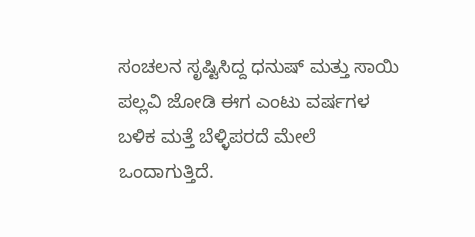ಸಂಚಲನ ಸೃಷ್ಟಿಸಿದ್ದ ಧನುಷ್ ಮತ್ತು ಸಾಯಿ ಪಲ್ಲವಿ ಜೋಡಿ ಈಗ ಎಂಟು ವರ್ಷಗಳ ಬಳಿಕ ಮತ್ತೆ ಬೆಳ್ಳಿಪರದೆ ಮೇಲೆ ಒಂದಾಗುತ್ತಿದೆ.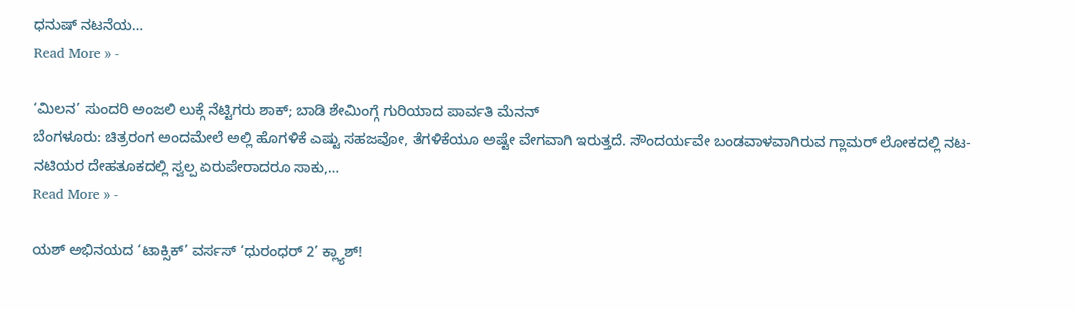ಧನುಷ್ ನಟನೆಯ…
Read More » -

‘ಮಿಲನ’ ಸುಂದರಿ ಅಂಜಲಿ ಲುಕ್ಗೆ ನೆಟ್ಟಿಗರು ಶಾಕ್; ಬಾಡಿ ಶೇಮಿಂಗ್ಗೆ ಗುರಿಯಾದ ಪಾರ್ವತಿ ಮೆನನ್
ಬೆಂಗಳೂರು: ಚಿತ್ರರಂಗ ಅಂದಮೇಲೆ ಅಲ್ಲಿ ಹೊಗಳಿಕೆ ಎಷ್ಟು ಸಹಜವೋ, ತೆಗಳಿಕೆಯೂ ಅಷ್ಟೇ ವೇಗವಾಗಿ ಇರುತ್ತದೆ. ಸೌಂದರ್ಯವೇ ಬಂಡವಾಳವಾಗಿರುವ ಗ್ಲಾಮರ್ ಲೋಕದಲ್ಲಿ ನಟ-ನಟಿಯರ ದೇಹತೂಕದಲ್ಲಿ ಸ್ವಲ್ಪ ಏರುಪೇರಾದರೂ ಸಾಕು,…
Read More » -

ಯಶ್ ಅಭಿನಯದ ‘ಟಾಕ್ಸಿಕ್’ ವರ್ಸಸ್ ‘ಧುರಂಧರ್ 2’ ಕ್ಲ್ಯಾಶ್!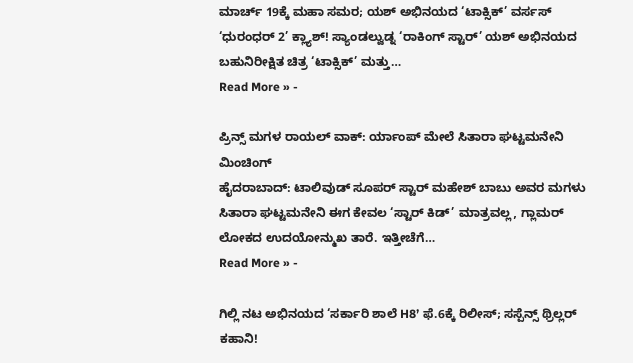ಮಾರ್ಚ್ 19ಕ್ಕೆ ಮಹಾ ಸಮರ; ಯಶ್ ಅಭಿನಯದ ‘ಟಾಕ್ಸಿಕ್’ ವರ್ಸಸ್ ‘ಧುರಂಧರ್ 2’ ಕ್ಲ್ಯಾಶ್! ಸ್ಯಾಂಡಲ್ವುಡ್ನ ‘ರಾಕಿಂಗ್ ಸ್ಟಾರ್’ ಯಶ್ ಅಭಿನಯದ ಬಹುನಿರೀಕ್ಷಿತ ಚಿತ್ರ ‘ಟಾಕ್ಸಿಕ್’ ಮತ್ತು…
Read More » -

ಪ್ರಿನ್ಸ್ ಮಗಳ ರಾಯಲ್ ವಾಕ್: ರ್ಯಾಂಪ್ ಮೇಲೆ ಸಿತಾರಾ ಘಟ್ಟಮನೇನಿ ಮಿಂಚಿಂಗ್
ಹೈದರಾಬಾದ್: ಟಾಲಿವುಡ್ ಸೂಪರ್ ಸ್ಟಾರ್ ಮಹೇಶ್ ಬಾಬು ಅವರ ಮಗಳು ಸಿತಾರಾ ಘಟ್ಟಮನೇನಿ ಈಗ ಕೇವಲ ‘ಸ್ಟಾರ್ ಕಿಡ್’ ಮಾತ್ರವಲ್ಲ, ಗ್ಲಾಮರ್ ಲೋಕದ ಉದಯೋನ್ಮುಖ ತಾರೆ. ಇತ್ತೀಚೆಗೆ…
Read More » -

ಗಿಲ್ಲಿ ನಟ ಅಭಿನಯದ ‘ಸರ್ಕಾರಿ ಶಾಲೆ H8’ ಫೆ.6ಕ್ಕೆ ರಿಲೀಸ್; ಸಸ್ಪೆನ್ಸ್ ಥ್ರಿಲ್ಲರ್ ಕಹಾನಿ!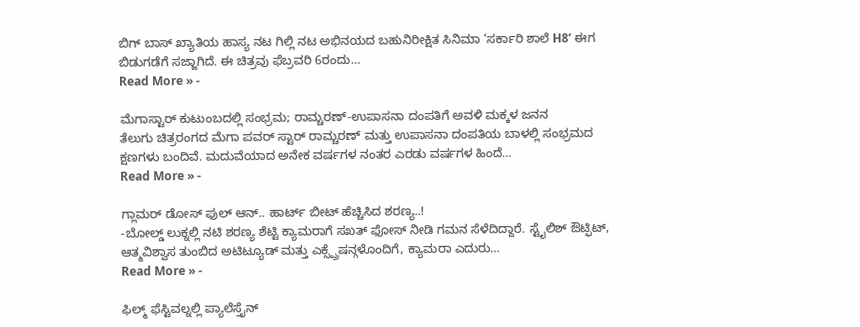ಬಿಗ್ ಬಾಸ್ ಖ್ಯಾತಿಯ ಹಾಸ್ಯ ನಟ ಗಿಲ್ಲಿ ನಟ ಅಭಿನಯದ ಬಹುನಿರೀಕ್ಷಿತ ಸಿನಿಮಾ ‘ಸರ್ಕಾರಿ ಶಾಲೆ H8’ ಈಗ ಬಿಡುಗಡೆಗೆ ಸಜ್ಜಾಗಿದೆ. ಈ ಚಿತ್ರವು ಫೆಬ್ರವರಿ 6ರಂದು…
Read More » -

ಮೆಗಾಸ್ಟಾರ್ ಕುಟುಂಬದಲ್ಲಿ ಸಂಭ್ರಮ; ರಾಮ್ಚರಣ್-ಉಪಾಸನಾ ದಂಪತಿಗೆ ಅವಳಿ ಮಕ್ಕಳ ಜನನ
ತೆಲುಗು ಚಿತ್ರರಂಗದ ಮೆಗಾ ಪವರ್ ಸ್ಟಾರ್ ರಾಮ್ಚರಣ್ ಮತ್ತು ಉಪಾಸನಾ ದಂಪತಿಯ ಬಾಳಲ್ಲಿ ಸಂಭ್ರಮದ ಕ್ಷಣಗಳು ಬಂದಿವೆ. ಮದುವೆಯಾದ ಅನೇಕ ವರ್ಷಗಳ ನಂತರ ಎರಡು ವರ್ಷಗಳ ಹಿಂದೆ…
Read More » -

ಗ್ಲಾಮರ್ ಡೋಸ್ ಫುಲ್ ಆನ್.. ಹಾರ್ಟ್ ಬೀಟ್ ಹೆಚ್ಚಿಸಿದ ಶರಣ್ಯ..!
-ಬೋಲ್ಡ್ ಲುಕ್ನಲ್ಲಿ ನಟಿ ಶರಣ್ಯ ಶೆಟ್ಟಿ ಕ್ಯಾಮರಾಗೆ ಸಖತ್ ಫೋಸ್ ನೀಡಿ ಗಮನ ಸೆಳೆದಿದ್ದಾರೆ. ಸ್ಟೈಲಿಶ್ ಔಟ್ಫಿಟ್, ಆತ್ಮವಿಶ್ವಾಸ ತುಂಬಿದ ಅಟಿಟ್ಯೂಡ್ ಮತ್ತು ಎಕ್ಸ್ಪ್ರೆಷನ್ಗಳೊಂದಿಗೆ, ಕ್ಯಾಮರಾ ಎದುರು…
Read More » -

ಫಿಲ್ಮ್ ಫೆಸ್ಟಿವಲ್ನಲ್ಲಿ ಪ್ಯಾಲೆಸ್ತೈನ್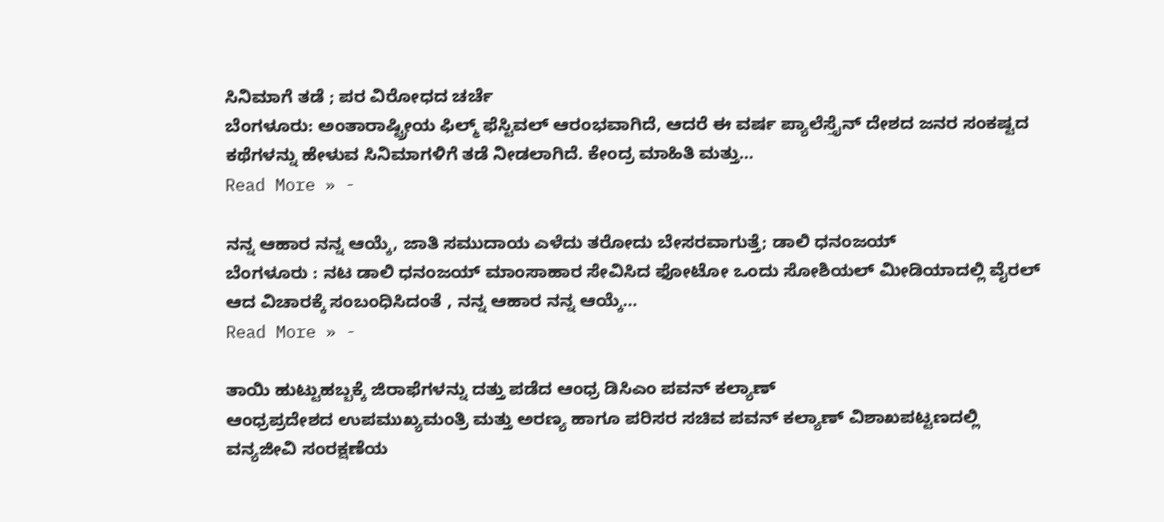ಸಿನಿಮಾಗೆ ತಡೆ ; ಪರ ವಿರೋಧದ ಚರ್ಚೆ
ಬೆಂಗಳೂರು: ಅಂತಾರಾಷ್ಟ್ರೀಯ ಫಿಲ್ಮ್ ಫೆಸ್ಟಿವಲ್ ಆರಂಭವಾಗಿದೆ, ಆದರೆ ಈ ವರ್ಷ ಪ್ಯಾಲೆಸ್ತೈನ್ ದೇಶದ ಜನರ ಸಂಕಷ್ಟದ ಕಥೆಗಳನ್ನು ಹೇಳುವ ಸಿನಿಮಾಗಳಿಗೆ ತಡೆ ನೀಡಲಾಗಿದೆ. ಕೇಂದ್ರ ಮಾಹಿತಿ ಮತ್ತು…
Read More » -

ನನ್ನ ಆಹಾರ ನನ್ನ ಆಯ್ಕೆ, ಜಾತಿ ಸಮುದಾಯ ಎಳೆದು ತರೋದು ಬೇಸರವಾಗುತ್ತೆ; ಡಾಲಿ ಧನಂಜಯ್
ಬೆಂಗಳೂರು : ನಟ ಡಾಲಿ ಧನಂಜಯ್ ಮಾಂಸಾಹಾರ ಸೇವಿಸಿದ ಫೋಟೋ ಒಂದು ಸೋಶಿಯಲ್ ಮೀಡಿಯಾದಲ್ಲಿ ವೈರಲ್ ಆದ ವಿಚಾರಕ್ಕೆ ಸಂಬಂಧಿಸಿದಂತೆ , ನನ್ನ ಆಹಾರ ನನ್ನ ಆಯ್ಕೆ…
Read More » -

ತಾಯಿ ಹುಟ್ಟುಹಬ್ಬಕ್ಕೆ ಜಿರಾಫೆಗಳನ್ನು ದತ್ತು ಪಡೆದ ಆಂಧ್ರ ಡಿಸಿಎಂ ಪವನ್ ಕಲ್ಯಾಣ್
ಆಂಧ್ರಪ್ರದೇಶದ ಉಪಮುಖ್ಯಮಂತ್ರಿ ಮತ್ತು ಅರಣ್ಯ ಹಾಗೂ ಪರಿಸರ ಸಚಿವ ಪವನ್ ಕಲ್ಯಾಣ್ ವಿಶಾಖಪಟ್ಟಣದಲ್ಲಿ ವನ್ಯಜೀವಿ ಸಂರಕ್ಷಣೆಯ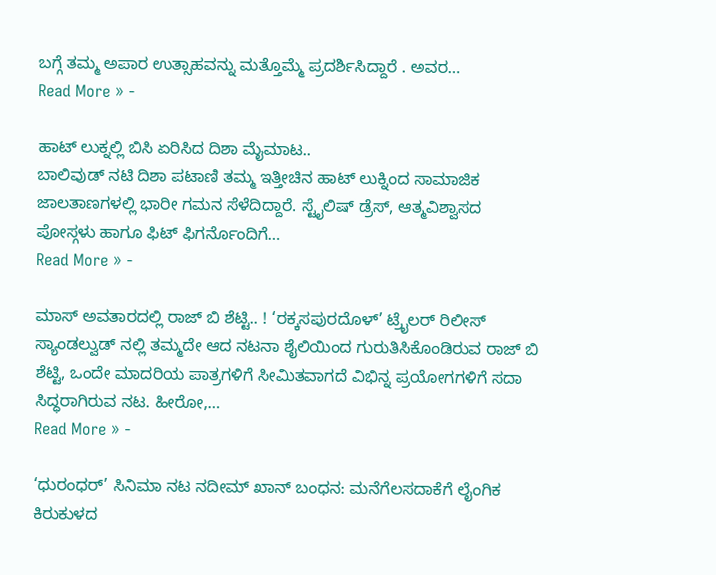ಬಗ್ಗೆ ತಮ್ಮ ಅಪಾರ ಉತ್ಸಾಹವನ್ನು ಮತ್ತೊಮ್ಮೆ ಪ್ರದರ್ಶಿಸಿದ್ದಾರೆ . ಅವರ…
Read More » -

ಹಾಟ್ ಲುಕ್ನಲ್ಲಿ ಬಿಸಿ ಏರಿಸಿದ ದಿಶಾ ಮೈಮಾಟ..
ಬಾಲಿವುಡ್ ನಟಿ ದಿಶಾ ಪಟಾಣಿ ತಮ್ಮ ಇತ್ತೀಚಿನ ಹಾಟ್ ಲುಕ್ನಿಂದ ಸಾಮಾಜಿಕ ಜಾಲತಾಣಗಳಲ್ಲಿ ಭಾರೀ ಗಮನ ಸೆಳೆದಿದ್ದಾರೆ. ಸ್ಟೈಲಿಷ್ ಡ್ರೆಸ್, ಆತ್ಮವಿಶ್ವಾಸದ ಪೋಸ್ಗಳು ಹಾಗೂ ಫಿಟ್ ಫಿಗರ್ನೊಂದಿಗೆ…
Read More » -

ಮಾಸ್ ಅವತಾರದಲ್ಲಿ ರಾಜ್ ಬಿ ಶೆಟ್ಟಿ.. ! ‘ರಕ್ಕಸಪುರದೊಳ್’ ಟ್ರೈಲರ್ ರಿಲೀಸ್
ಸ್ಯಾಂಡಲ್ವುಡ್ ನಲ್ಲಿ ತಮ್ಮದೇ ಆದ ನಟನಾ ಶೈಲಿಯಿಂದ ಗುರುತಿಸಿಕೊಂಡಿರುವ ರಾಜ್ ಬಿ ಶೆಟ್ಟಿ, ಒಂದೇ ಮಾದರಿಯ ಪಾತ್ರಗಳಿಗೆ ಸೀಮಿತವಾಗದೆ ವಿಭಿನ್ನ ಪ್ರಯೋಗಗಳಿಗೆ ಸದಾ ಸಿದ್ಧರಾಗಿರುವ ನಟ. ಹೀರೋ,…
Read More » -

‘ಧುರಂಧರ್’ ಸಿನಿಮಾ ನಟ ನದೀಮ್ ಖಾನ್ ಬಂಧನ: ಮನೆಗೆಲಸದಾಕೆಗೆ ಲೈಂಗಿಕ ಕಿರುಕುಳದ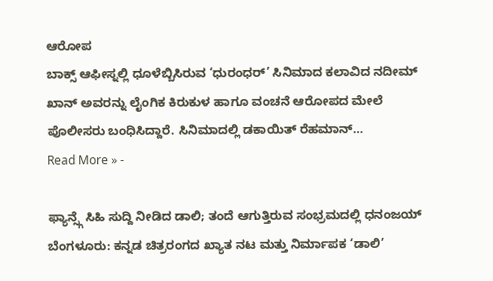ಆರೋಪ
ಬಾಕ್ಸ್ ಆಫೀಸ್ನಲ್ಲಿ ಧೂಳೆಬ್ಬಿಸಿರುವ ‘ಧುರಂಧರ್’ ಸಿನಿಮಾದ ಕಲಾವಿದ ನದೀಮ್ ಖಾನ್ ಅವರನ್ನು ಲೈಂಗಿಕ ಕಿರುಕುಳ ಹಾಗೂ ವಂಚನೆ ಆರೋಪದ ಮೇಲೆ ಪೊಲೀಸರು ಬಂಧಿಸಿದ್ದಾರೆ. ಸಿನಿಮಾದಲ್ಲಿ ಡಕಾಯಿತ್ ರೆಹಮಾನ್…
Read More » -

ಫ್ಯಾನ್ಸ್ಗೆ ಸಿಹಿ ಸುದ್ದಿ ನೀಡಿದ ಡಾಲಿ; ತಂದೆ ಆಗುತ್ತಿರುವ ಸಂಭ್ರಮದಲ್ಲಿ ಧನಂಜಯ್
ಬೆಂಗಳೂರು: ಕನ್ನಡ ಚಿತ್ರರಂಗದ ಖ್ಯಾತ ನಟ ಮತ್ತು ನಿರ್ಮಾಪಕ ‘ಡಾಲಿ’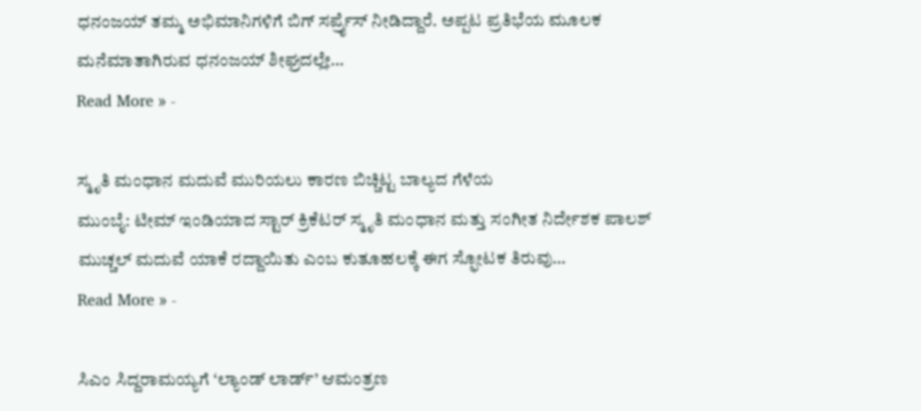ಧನಂಜಯ್ ತಮ್ಮ ಅಭಿಮಾನಿಗಳಿಗೆ ಬಿಗ್ ಸರ್ಪ್ರೈಸ್ ನೀಡಿದ್ದಾರೆ. ಅಪ್ಪಟ ಪ್ರತಿಭೆಯ ಮೂಲಕ ಮನೆಮಾತಾಗಿರುವ ಧನಂಜಯ್ ಶೀಘ್ರದಲ್ಲೇ…
Read More » -

ಸ್ಮೃತಿ ಮಂಧಾನ ಮದುವೆ ಮುರಿಯಲು ಕಾರಣ ಬಿಚ್ಚಿಟ್ಟ ಬಾಲ್ಯದ ಗೆಳೆಯ
ಮುಂಬೈ: ಟೀಮ್ ಇಂಡಿಯಾದ ಸ್ಟಾರ್ ಕ್ರಿಕೆಟರ್ ಸ್ಮೃತಿ ಮಂಧಾನ ಮತ್ತು ಸಂಗೀತ ನಿರ್ದೇಶಕ ಪಾಲಶ್ ಮುಚ್ಚಲ್ ಮದುವೆ ಯಾಕೆ ರದ್ದಾಯಿತು ಎಂಬ ಕುತೂಹಲಕ್ಕೆ ಈಗ ಸ್ಫೋಟಕ ತಿರುವು…
Read More » -

ಸಿಎಂ ಸಿದ್ದರಾಮಯ್ಯಗೆ ‘ಲ್ಯಾಂಡ್ ಲಾರ್ಡ್’ ಆಮಂತ್ರಣ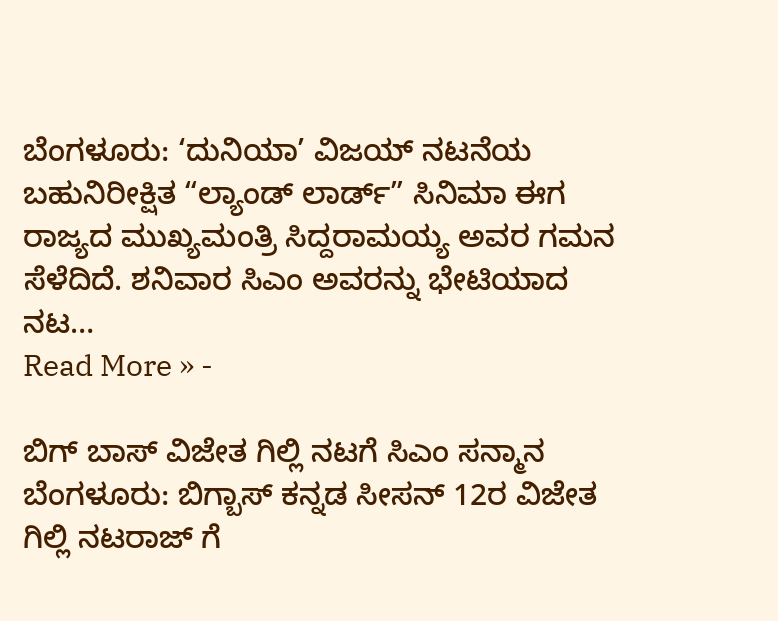ಬೆಂಗಳೂರು: ‘ದುನಿಯಾ’ ವಿಜಯ್ ನಟನೆಯ ಬಹುನಿರೀಕ್ಷಿತ “ಲ್ಯಾಂಡ್ ಲಾರ್ಡ್” ಸಿನಿಮಾ ಈಗ ರಾಜ್ಯದ ಮುಖ್ಯಮಂತ್ರಿ ಸಿದ್ದರಾಮಯ್ಯ ಅವರ ಗಮನ ಸೆಳೆದಿದೆ. ಶನಿವಾರ ಸಿಎಂ ಅವರನ್ನು ಭೇಟಿಯಾದ ನಟ…
Read More » -

ಬಿಗ್ ಬಾಸ್ ವಿಜೇತ ಗಿಲ್ಲಿ ನಟಗೆ ಸಿಎಂ ಸನ್ಮಾನ
ಬೆಂಗಳೂರು: ಬಿಗ್ಬಾಸ್ ಕನ್ನಡ ಸೀಸನ್ 12ರ ವಿಜೇತ ಗಿಲ್ಲಿ ನಟರಾಜ್ ಗೆ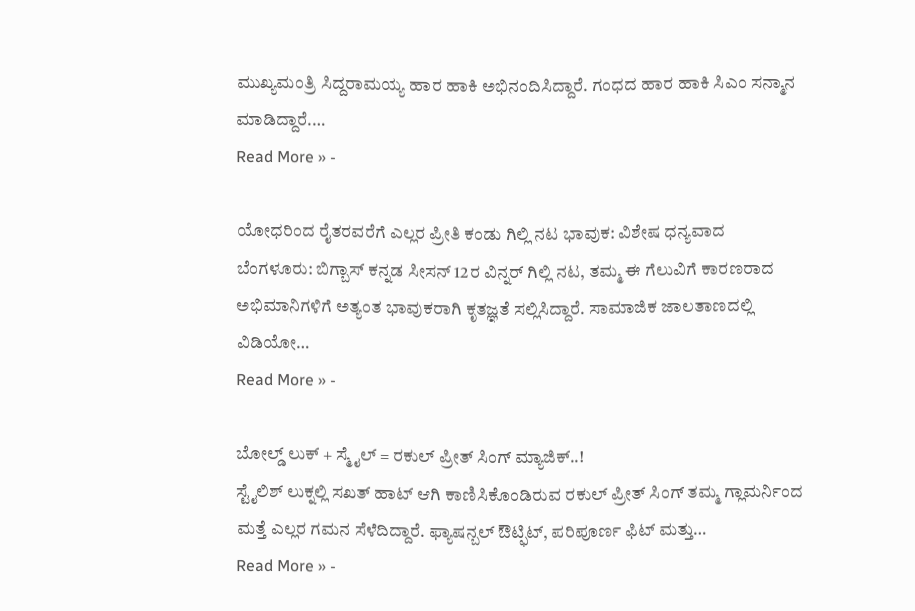ಮುಖ್ಯಮಂತ್ರಿ ಸಿದ್ದರಾಮಯ್ಯ ಹಾರ ಹಾಕಿ ಅಭಿನಂದಿಸಿದ್ದಾರೆ. ಗಂಧದ ಹಾರ ಹಾಕಿ ಸಿಎಂ ಸನ್ಮಾನ ಮಾಡಿದ್ದಾರೆ.…
Read More » -

ಯೋಧರಿಂದ ರೈತರವರೆಗೆ ಎಲ್ಲರ ಪ್ರೀತಿ ಕಂಡು ಗಿಲ್ಲಿ ನಟ ಭಾವುಕ: ವಿಶೇಷ ಧನ್ಯವಾದ
ಬೆಂಗಳೂರು: ಬಿಗ್ಬಾಸ್ ಕನ್ನಡ ಸೀಸನ್ 12ರ ವಿನ್ನರ್ ಗಿಲ್ಲಿ ನಟ, ತಮ್ಮ ಈ ಗೆಲುವಿಗೆ ಕಾರಣರಾದ ಅಭಿಮಾನಿಗಳಿಗೆ ಅತ್ಯಂತ ಭಾವುಕರಾಗಿ ಕೃತಜ್ಞತೆ ಸಲ್ಲಿಸಿದ್ದಾರೆ. ಸಾಮಾಜಿಕ ಜಾಲತಾಣದಲ್ಲಿ ವಿಡಿಯೋ…
Read More » -

ಬೋಲ್ಡ್ ಲುಕ್ + ಸ್ಮೈಲ್ = ರಕುಲ್ ಪ್ರೀತ್ ಸಿಂಗ್ ಮ್ಯಾಜಿಕ್..!
ಸ್ಟೈಲಿಶ್ ಲುಕ್ನಲ್ಲಿ ಸಖತ್ ಹಾಟ್ ಆಗಿ ಕಾಣಿಸಿಕೊಂಡಿರುವ ರಕುಲ್ ಪ್ರೀತ್ ಸಿಂಗ್ ತಮ್ಮ ಗ್ಲಾಮರ್ನಿಂದ ಮತ್ತೆ ಎಲ್ಲರ ಗಮನ ಸೆಳೆದಿದ್ದಾರೆ. ಫ್ಯಾಷನ್ಬಲ್ ಔಟ್ಫಿಟ್, ಪರಿಪೂರ್ಣ ಫಿಟ್ ಮತ್ತು…
Read More » -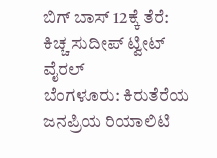ಬಿಗ್ ಬಾಸ್ 12ಕ್ಕೆ ತೆರೆ: ಕಿಚ್ಚ ಸುದೀಪ್ ಟ್ವೀಟ್ ವೈರಲ್
ಬೆಂಗಳೂರು: ಕಿರುತೆರೆಯ ಜನಪ್ರಿಯ ರಿಯಾಲಿಟಿ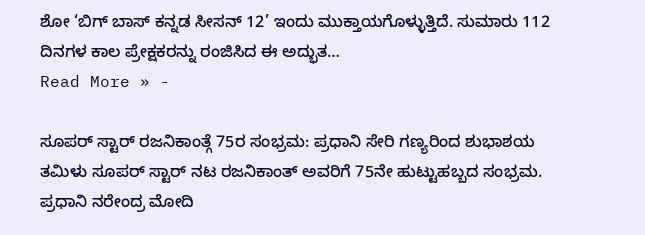ಶೋ ‘ಬಿಗ್ ಬಾಸ್ ಕನ್ನಡ ಸೀಸನ್ 12’ ಇಂದು ಮುಕ್ತಾಯಗೊಳ್ಳುತ್ತಿದೆ. ಸುಮಾರು 112 ದಿನಗಳ ಕಾಲ ಪ್ರೇಕ್ಷಕರನ್ನು ರಂಜಿಸಿದ ಈ ಅದ್ಭುತ…
Read More » -

ಸೂಪರ್ ಸ್ಟಾರ್ ರಜನಿಕಾಂತ್ಗೆ 75ರ ಸಂಭ್ರಮ: ಪ್ರಧಾನಿ ಸೇರಿ ಗಣ್ಯರಿಂದ ಶುಭಾಶಯ
ತಮಿಳು ಸೂಪರ್ ಸ್ಟಾರ್ ನಟ ರಜನಿಕಾಂತ್ ಅವರಿಗೆ 75ನೇ ಹುಟ್ಟುಹಬ್ಬದ ಸಂಭ್ರಮ. ಪ್ರಧಾನಿ ನರೇಂದ್ರ ಮೋದಿ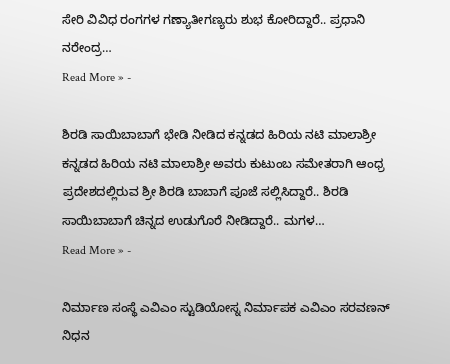ಸೇರಿ ವಿವಿಧ ರಂಗಗಳ ಗಣ್ಯಾತೀಗಣ್ಯರು ಶುಭ ಕೋರಿದ್ದಾರೆ.. ಪ್ರಧಾನಿ ನರೇಂದ್ರ…
Read More » -

ಶಿರಡಿ ಸಾಯಿಬಾಬಾಗೆ ಭೇಡಿ ನೀಡಿದ ಕನ್ನಡದ ಹಿರಿಯ ನಟಿ ಮಾಲಾಶ್ರೀ
ಕನ್ನಡದ ಹಿರಿಯ ನಟಿ ಮಾಲಾಶ್ರೀ ಅವರು ಕುಟುಂಬ ಸಮೇತರಾಗಿ ಆಂಧ್ರ ಪ್ರದೇಶದಲ್ಲಿರುವ ಶ್ರೀ ಶಿರಡಿ ಬಾಬಾಗೆ ಪೂಜೆ ಸಲ್ಲಿಸಿದ್ದಾರೆ.. ಶಿರಡಿ ಸಾಯಿಬಾಬಾಗೆ ಚಿನ್ನದ ಉಡುಗೊರೆ ನೀಡಿದ್ದಾರೆ.. ಮಗಳ…
Read More » -

ನಿರ್ಮಾಣ ಸಂಸ್ಥೆ ಎವಿಎಂ ಸ್ಟುಡಿಯೋಸ್ನ ನಿರ್ಮಾಪಕ ಎವಿಎಂ ಸರವಣನ್ ನಿಧನ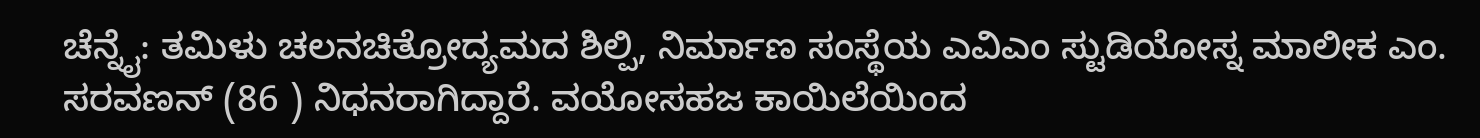ಚೆನ್ನೈ: ತಮಿಳು ಚಲನಚಿತ್ರೋದ್ಯಮದ ಶಿಲ್ಪಿ, ನಿರ್ಮಾಣ ಸಂಸ್ಥೆಯ ಎವಿಎಂ ಸ್ಟುಡಿಯೋಸ್ನ ಮಾಲೀಕ ಎಂ. ಸರವಣನ್ (86 ) ನಿಧನರಾಗಿದ್ದಾರೆ. ವಯೋಸಹಜ ಕಾಯಿಲೆಯಿಂದ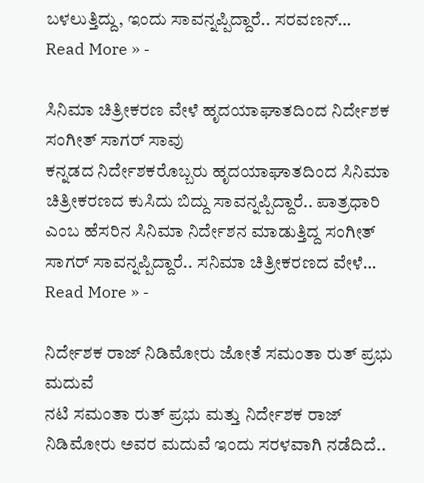ಬಳಲುತ್ತಿದ್ದು, ಇಂದು ಸಾವನ್ನಪ್ಪಿದ್ದಾರೆ.. ಸರವಣನ್…
Read More » -

ಸಿನಿಮಾ ಚಿತ್ರೀಕರಣ ವೇಳೆ ಹೃದಯಾಘಾತದಿಂದ ನಿರ್ದೇಶಕ ಸಂಗೀತ್ ಸಾಗರ್ ಸಾವು
ಕನ್ನಡದ ನಿರ್ದೇಶಕರೊಬ್ಬರು ಹೃದಯಾಘಾತದಿಂದ ಸಿನಿಮಾ ಚಿತ್ರೀಕರಣದ ಕುಸಿದು ಬಿದ್ದು ಸಾವನ್ನಪ್ಪಿದ್ದಾರೆ.. ಪಾತ್ರಧಾರಿ ಎಂಬ ಹೆಸರಿನ ಸಿನಿಮಾ ನಿರ್ದೇಶನ ಮಾಡುತ್ತಿದ್ದ ಸಂಗೀತ್ ಸಾಗರ್ ಸಾವನ್ನಪ್ಪಿದ್ದಾರೆ.. ಸನಿಮಾ ಚಿತ್ರೀಕರಣದ ವೇಳೆ…
Read More » -

ನಿರ್ದೇಶಕ ರಾಜ್ ನಿಡಿಮೋರು ಜೋತೆ ಸಮಂತಾ ರುತ್ ಪ್ರಭು ಮದುವೆ
ನಟಿ ಸಮಂತಾ ರುತ್ ಪ್ರಭು ಮತ್ತು ನಿರ್ದೇಶಕ ರಾಜ್ ನಿಡಿಮೋರು ಅವರ ಮದುವೆ ಇಂದು ಸರಳವಾಗಿ ನಡೆದಿದೆ..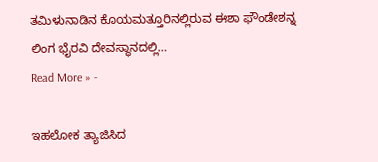ತಮಿಳುನಾಡಿನ ಕೊಯಮತ್ತೂರಿನಲ್ಲಿರುವ ಈಶಾ ಫೌಂಡೇಶನ್ನ ಲಿಂಗ ಭೈರವಿ ದೇವಸ್ಥಾನದಲ್ಲಿ…
Read More » -

ಇಹಲೋಕ ತ್ಯಾಜಿಸಿದ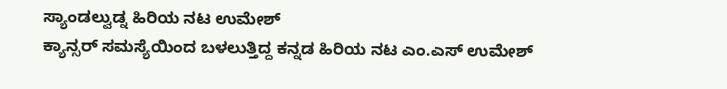ಸ್ಯಾಂಡಲ್ವುಡ್ನ ಹಿರಿಯ ನಟ ಉಮೇಶ್
ಕ್ಯಾನ್ಸರ್ ಸಮಸ್ಯೆಯಿಂದ ಬಳಲುತ್ತಿದ್ದ ಕನ್ನಡ ಹಿರಿಯ ನಟ ಎಂ.ಎಸ್ ಉಮೇಶ್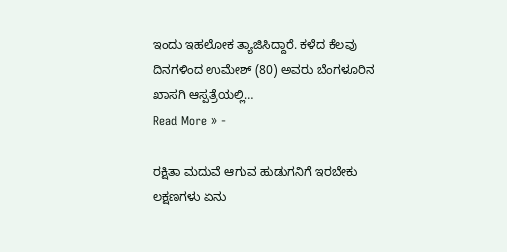ಇಂದು ಇಹಲೋಕ ತ್ಯಾಜಿಸಿದ್ದಾರೆ. ಕಳೆದ ಕೆಲವು ದಿನಗಳಿಂದ ಉಮೇಶ್ (80) ಅವರು ಬೆಂಗಳೂರಿನ ಖಾಸಗಿ ಆಸ್ಪತ್ರೆಯಲ್ಲಿ…
Read More » -

ರಕ್ಷಿತಾ ಮದುವೆ ಆಗುವ ಹುಡುಗನಿಗೆ ಇರಬೇಕು ಲಕ್ಷಣಗಳು ಏನು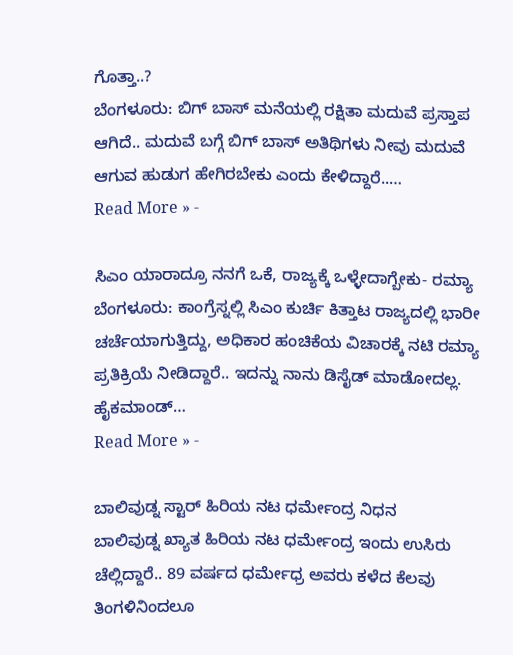ಗೊತ್ತಾ..?
ಬೆಂಗಳೂರು: ಬಿಗ್ ಬಾಸ್ ಮನೆಯಲ್ಲಿ ರಕ್ಷಿತಾ ಮದುವೆ ಪ್ರಸ್ತಾಪ ಆಗಿದೆ.. ಮದುವೆ ಬಗ್ಗೆ ಬಿಗ್ ಬಾಸ್ ಅತಿಥಿಗಳು ನೀವು ಮದುವೆ ಆಗುವ ಹುಡುಗ ಹೇಗಿರಬೇಕು ಎಂದು ಕೇಳಿದ್ದಾರೆ..…
Read More » -

ಸಿಎಂ ಯಾರಾದ್ರೂ ನನಗೆ ಒಕೆ, ರಾಜ್ಯಕ್ಕೆ ಒಳ್ಳೇದಾಗ್ಬೇಕು- ರಮ್ಯಾ
ಬೆಂಗಳೂರು: ಕಾಂಗ್ರೆಸ್ನಲ್ಲಿ ಸಿಎಂ ಕುರ್ಚಿ ಕಿತ್ತಾಟ ರಾಜ್ಯದಲ್ಲಿ ಭಾರೀ ಚರ್ಚೆಯಾಗುತ್ತಿದ್ದು, ಅಧಿಕಾರ ಹಂಚಿಕೆಯ ವಿಚಾರಕ್ಕೆ ನಟಿ ರಮ್ಯಾ ಪ್ರತಿಕ್ರಿಯೆ ನೀಡಿದ್ದಾರೆ.. ಇದನ್ನು ನಾನು ಡಿಸೈಡ್ ಮಾಡೋದಲ್ಲ. ಹೈಕಮಾಂಡ್…
Read More » -

ಬಾಲಿವುಡ್ನ ಸ್ಟಾರ್ ಹಿರಿಯ ನಟ ಧರ್ಮೇಂದ್ರ ನಿಧನ
ಬಾಲಿವುಡ್ನ ಖ್ಯಾತ ಹಿರಿಯ ನಟ ಧರ್ಮೇಂದ್ರ ಇಂದು ಉಸಿರು ಚೆಲ್ಲಿದ್ದಾರೆ.. 89 ವರ್ಷದ ಧರ್ಮೇಧ್ರ ಅವರು ಕಳೆದ ಕೆಲವು ತಿಂಗಳಿನಿಂದಲೂ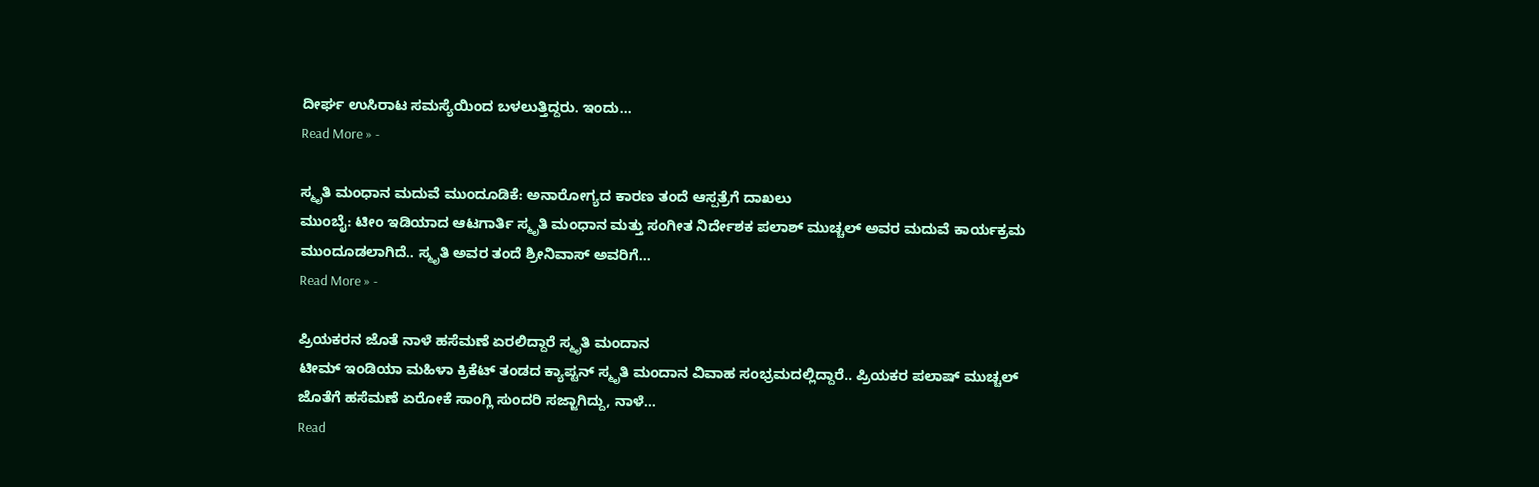ದೀರ್ಘ ಉಸಿರಾಟ ಸಮಸ್ಯೆಯಿಂದ ಬಳಲುತ್ತಿದ್ದರು. ಇಂದು…
Read More » -

ಸ್ಮೃತಿ ಮಂಧಾನ ಮದುವೆ ಮುಂದೂಡಿಕೆ: ಅನಾರೋಗ್ಯದ ಕಾರಣ ತಂದೆ ಆಸ್ಪತ್ರೆಗೆ ದಾಖಲು
ಮುಂಬೈ: ಟೀಂ ಇಡಿಯಾದ ಆಟಗಾರ್ತಿ ಸ್ಮೃತಿ ಮಂಧಾನ ಮತ್ತು ಸಂಗೀತ ನಿರ್ದೇಶಕ ಪಲಾಶ್ ಮುಚ್ಚಲ್ ಅವರ ಮದುವೆ ಕಾರ್ಯಕ್ರಮ ಮುಂದೂಡಲಾಗಿದೆ.. ಸ್ಮೃತಿ ಅವರ ತಂದೆ ಶ್ರೀನಿವಾಸ್ ಅವರಿಗೆ…
Read More » -

ಪ್ರಿಯಕರನ ಜೊತೆ ನಾಳೆ ಹಸೆಮಣೆ ಏರಲಿದ್ದಾರೆ ಸ್ಮೃತಿ ಮಂದಾನ
ಟೀಮ್ ಇಂಡಿಯಾ ಮಹಿಳಾ ಕ್ರಿಕೆಟ್ ತಂಡದ ಕ್ಯಾಪ್ಟನ್ ಸ್ಮೃತಿ ಮಂದಾನ ವಿವಾಹ ಸಂಭ್ರಮದಲ್ಲಿದ್ದಾರೆ.. ಪ್ರಿಯಕರ ಪಲಾಷ್ ಮುಚ್ಚಲ್ ಜೊತೆಗೆ ಹಸೆಮಣೆ ಏರೋಕೆ ಸಾಂಗ್ಲಿ ಸುಂದರಿ ಸಜ್ಜಾಗಿದ್ದು, ನಾಳೆ…
Read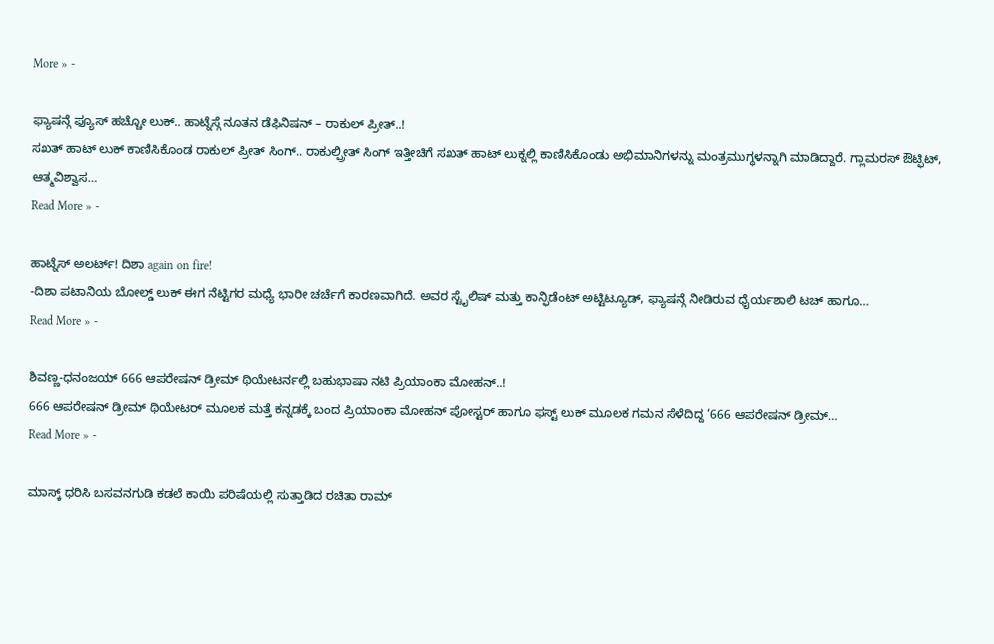More » -

ಫ್ಯಾಷನ್ಗೆ ಫ್ಯೂಸ್ ಹಚ್ಚೋ ಲುಕ್.. ಹಾಟ್ನೆಸ್ಗೆ ನೂತನ ಡೆಫಿನಿಷನ್ – ರಾಕುಲ್ ಪ್ರೀತ್..!
ಸಖತ್ ಹಾಟ್ ಲುಕ್ ಕಾಣಿಸಿಕೊಂಡ ರಾಕುಲ್ ಪ್ರೀತ್ ಸಿಂಗ್.. ರಾಕುಲ್ಪ್ರೀತ್ ಸಿಂಗ್ ಇತ್ತೀಚಿಗೆ ಸಖತ್ ಹಾಟ್ ಲುಕ್ನಲ್ಲಿ ಕಾಣಿಸಿಕೊಂಡು ಅಭಿಮಾನಿಗಳನ್ನು ಮಂತ್ರಮುಗ್ಧಳನ್ನಾಗಿ ಮಾಡಿದ್ದಾರೆ. ಗ್ಲಾಮರಸ್ ಔಟ್ಫಿಟ್, ಆತ್ಮವಿಶ್ವಾಸ…
Read More » -

ಹಾಟ್ನೆಸ್ ಅಲರ್ಟ್! ದಿಶಾ again on fire!
-ದಿಶಾ ಪಟಾನಿಯ ಬೋಲ್ಡ್ ಲುಕ್ ಈಗ ನೆಟ್ಟಿಗರ ಮಧ್ಯೆ ಭಾರೀ ಚರ್ಚೆಗೆ ಕಾರಣವಾಗಿದೆ. ಅವರ ಸ್ಟೈಲಿಷ್ ಮತ್ತು ಕಾನ್ಫಿಡೆಂಟ್ ಅಟ್ಟಿಟ್ಯೂಡ್, ಫ್ಯಾಷನ್ಗೆ ನೀಡಿರುವ ಧೈರ್ಯಶಾಲಿ ಟಚ್ ಹಾಗೂ…
Read More » -

ಶಿವಣ್ಣ-ಧನಂಜಯ್ 666 ಆಪರೇಷನ್ ಡ್ರೀಮ್ ಥಿಯೇಟರ್ನಲ್ಲಿ ಬಹುಭಾಷಾ ನಟಿ ಪ್ರಿಯಾಂಕಾ ಮೋಹನ್..!
666 ಆಪರೇಷನ್ ಡ್ರೀಮ್ ಥಿಯೇಟರ್ ಮೂಲಕ ಮತ್ತೆ ಕನ್ನಡಕ್ಕೆ ಬಂದ ಪ್ರಿಯಾಂಕಾ ಮೋಹನ್ ಪೋಸ್ಟರ್ ಹಾಗೂ ಫಸ್ಟ್ ಲುಕ್ ಮೂಲಕ ಗಮನ ಸೆಳೆದಿದ್ದ ‘666 ಆಪರೇಷನ್ ಡ್ರೀಮ್…
Read More » -

ಮಾಸ್ಕ್ ಧರಿಸಿ ಬಸವನಗುಡಿ ಕಡಲೆ ಕಾಯಿ ಪರಿಷೆಯಲ್ಲಿ ಸುತ್ತಾಡಿದ ರಚಿತಾ ರಾಮ್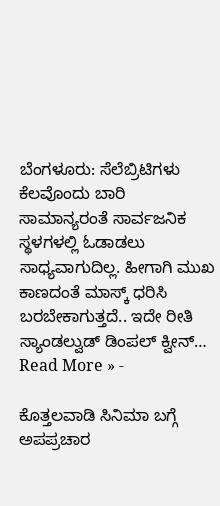ಬೆಂಗಳೂರು: ಸೆಲೆಬ್ರಿಟಿಗಳು ಕೆಲವೊಂದು ಬಾರಿ ಸಾಮಾನ್ಯರಂತೆ ಸಾರ್ವಜನಿಕ ಸ್ಥಳಗಳಲ್ಲಿ ಓಡಾಡಲು ಸಾಧ್ಯವಾಗುದಿಲ್ಲ. ಹೀಗಾಗಿ ಮುಖ ಕಾಣದಂತೆ ಮಾಸ್ಕ್ ಧರಿಸಿ ಬರಬೇಕಾಗುತ್ತದೆ.. ಇದೇ ರೀತಿ ಸ್ಯಾಂಡಲ್ವುಡ್ ಡಿಂಪಲ್ ಕ್ವೀನ್…
Read More » -

ಕೊತ್ತಲವಾಡಿ ಸಿನಿಮಾ ಬಗ್ಗೆ ಅಪಪ್ರಚಾರ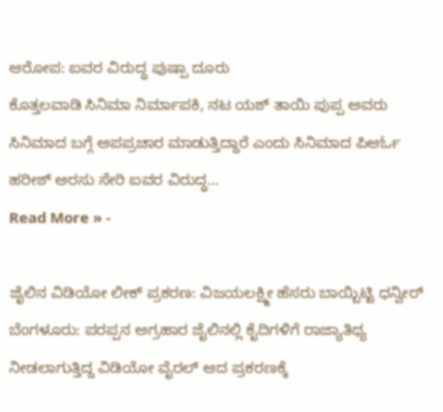ಆರೋಪ: ಐವರ ವಿರುದ್ಧ ಪುಷ್ಪಾ ದೂರು
ಕೊತ್ತಲವಾಡಿ ಸಿನಿಮಾ ನಿರ್ಮಾಪಕಿ, ನಟ ಯಶ್ ತಾಯಿ ಪುಪ್ಪ ಅವರು ಸಿನಿಮಾದ ಬಗ್ಗೆ ಅಪಪ್ರಚಾರ ಮಾಡುತ್ತಿದ್ದಾರೆ ಎಂದು ಸಿನಿಮಾದ ಪಿಆರ್ಓ ಹರೀಶ್ ಅರಸು ಸೇರಿ ಐವರ ವಿರುದ್ಧ…
Read More » -

ಜೈಲಿನ ವಿಡಿಯೋ ಲೀಕ್ ಪ್ರಕರಣ: ವಿಜಯಲಕ್ಷ್ಮೀ ಹೆಸರು ಬಾಯ್ಬಿಟ್ಟಿ ಧನ್ವೀರ್
ಬೆಂಗಳೂರು: ಪರಪ್ಪನ ಅಗ್ರಹಾರ ಜೈಲಿನಲ್ಲಿ ಕೈದಿಗಳಿಗೆ ರಾಜ್ಯಾತಿಥ್ಯ ನೀಡಲಾಗುತ್ತಿದ್ದ ವಿಡಿಯೋ ವೈರಲ್ ಆದ ಪ್ರಕರಣಕ್ಕೆ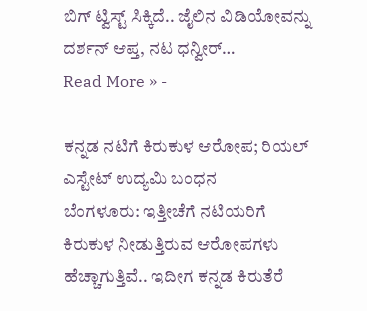ಬಿಗ್ ಟ್ವಿಸ್ಟ್ ಸಿಕ್ಕಿದೆ.. ಜೈಲಿನ ವಿಡಿಯೋವನ್ನು ದರ್ಶನ್ ಆಪ್ತ, ನಟ ಧನ್ವೀರ್…
Read More » -

ಕನ್ನಡ ನಟಿಗೆ ಕಿರುಕುಳ ಆರೋಪ; ರಿಯಲ್ ಎಸ್ಟೇಟ್ ಉದ್ಯಮಿ ಬಂಧನ
ಬೆಂಗಳೂರು: ಇತ್ತೀಚೆಗೆ ನಟಿಯರಿಗೆ ಕಿರುಕುಳ ನೀಡುತ್ತಿರುವ ಆರೋಪಗಳು ಹೆಚ್ಚಾಗುತ್ತಿವೆ.. ಇದೀಗ ಕನ್ನಡ ಕಿರುತೆರೆ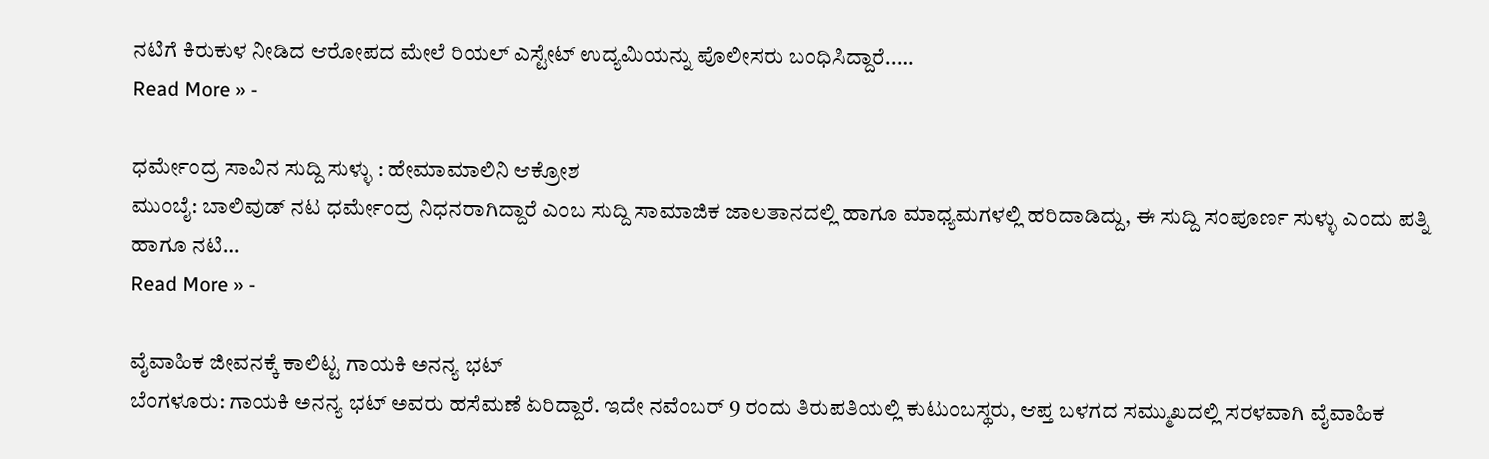ನಟಿಗೆ ಕಿರುಕುಳ ನೀಡಿದ ಆರೋಪದ ಮೇಲೆ ರಿಯಲ್ ಎಸ್ಟೇಟ್ ಉದ್ಯಮಿಯನ್ನು ಪೊಲೀಸರು ಬಂಧಿಸಿದ್ದಾರೆ..…
Read More » -

ಧರ್ಮೇಂದ್ರ ಸಾವಿನ ಸುದ್ದಿ ಸುಳ್ಳು : ಹೇಮಾಮಾಲಿನಿ ಆಕ್ರೋಶ
ಮುಂಬೈ: ಬಾಲಿವುಡ್ ನಟ ಧರ್ಮೇಂದ್ರ ನಿಧನರಾಗಿದ್ದಾರೆ ಎಂಬ ಸುದ್ದಿ ಸಾಮಾಜಿಕ ಜಾಲತಾನದಲ್ಲಿ ಹಾಗೂ ಮಾಧ್ಯಮಗಳಲ್ಲಿ ಹರಿದಾಡಿದ್ದು, ಈ ಸುದ್ದಿ ಸಂಪೂರ್ಣ ಸುಳ್ಳು ಎಂದು ಪತ್ನಿ ಹಾಗೂ ನಟಿ…
Read More » -

ವೈವಾಹಿಕ ಜೀವನಕ್ಕೆ ಕಾಲಿಟ್ಟ ಗಾಯಕಿ ಅನನ್ಯ ಭಟ್
ಬೆಂಗಳೂರು: ಗಾಯಕಿ ಅನನ್ಯ ಭಟ್ ಅವರು ಹಸೆಮಣೆ ಏರಿದ್ದಾರೆ. ಇದೇ ನವೆಂಬರ್ 9 ರಂದು ತಿರುಪತಿಯಲ್ಲಿ ಕುಟುಂಬಸ್ಥರು, ಆಪ್ತ ಬಳಗದ ಸಮ್ಮುಖದಲ್ಲಿ ಸರಳವಾಗಿ ವೈವಾಹಿಕ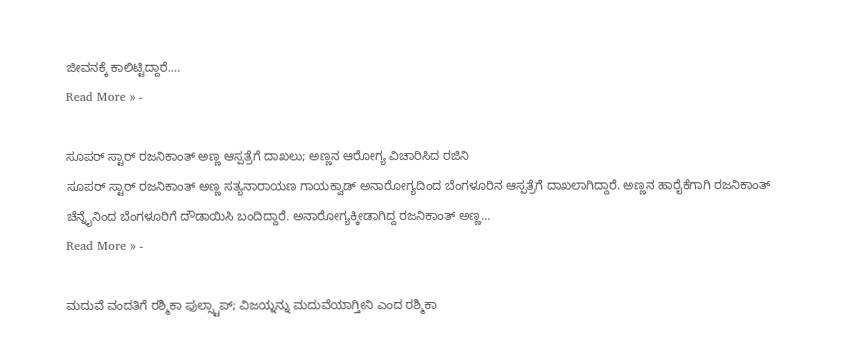ಜೀವನಕ್ಕೆ ಕಾಲಿಟ್ಟಿದ್ದಾರೆ.…
Read More » -

ಸೂಪರ್ ಸ್ಟಾರ್ ರಜನಿಕಾಂತ್ ಅಣ್ಣ ಆಸ್ಪತ್ರೆಗೆ ದಾಖಲು; ಅಣ್ಣನ ಆರೋಗ್ಯ ವಿಚಾರಿಸಿದ ರಜಿನಿ
ಸೂಪರ್ ಸ್ಟಾರ್ ರಜನಿಕಾಂತ್ ಅಣ್ಣ ಸತ್ಯನಾರಾಯಣ ಗಾಯಕ್ವಾಡ್ ಅನಾರೋಗ್ಯದಿಂದ ಬೆಂಗಳೂರಿನ ಆಸ್ಪತ್ರೆಗೆ ದಾಖಲಾಗಿದ್ದಾರೆ. ಅಣ್ಣನ ಹಾರೈಕೆಗಾಗಿ ರಜನಿಕಾಂತ್ ಚೆನ್ನೈನಿಂದ ಬೆಂಗಳೂರಿಗೆ ದೌಡಾಯಿಸಿ ಬಂದಿದ್ದಾರೆ. ಅನಾರೋಗ್ಯಕ್ಕೀಡಾಗಿದ್ದ ರಜನಿಕಾಂತ್ ಅಣ್ಣ…
Read More » -

ಮದುವೆ ವಂದತಿಗೆ ರಶ್ಮಿಕಾ ಫುಲ್ಸ್ಟಾಪ್; ವಿಜಯ್ನನ್ನು ಮದುವೆಯಾಗ್ತೀನಿ ಎಂದ ರಶ್ಮಿಕಾ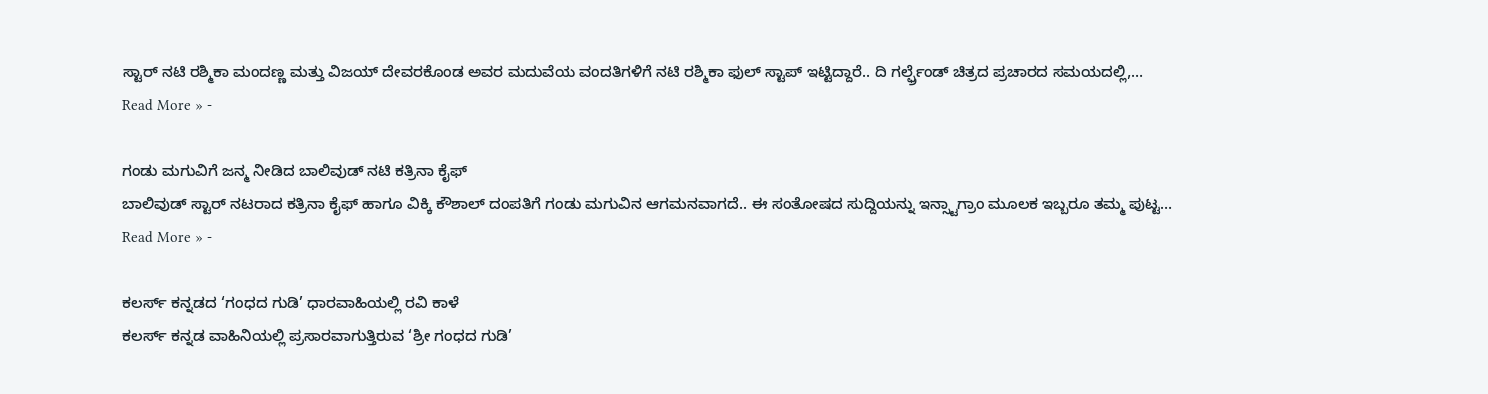ಸ್ಟಾರ್ ನಟಿ ರಶ್ಮಿಕಾ ಮಂದಣ್ಣ ಮತ್ತು ವಿಜಯ್ ದೇವರಕೊಂಡ ಅವರ ಮದುವೆಯ ವಂದತಿಗಳಿಗೆ ನಟಿ ರಶ್ಮಿಕಾ ಫುಲ್ ಸ್ಟಾಪ್ ಇಟ್ಟಿದ್ದಾರೆ.. ದಿ ಗರ್ಲ್ಫ್ರೆಂಡ್ ಚಿತ್ರದ ಪ್ರಚಾರದ ಸಮಯದಲ್ಲಿ,…
Read More » -

ಗಂಡು ಮಗುವಿಗೆ ಜನ್ಮ ನೀಡಿದ ಬಾಲಿವುಡ್ ನಟಿ ಕತ್ರಿನಾ ಕೈಫ್
ಬಾಲಿವುಡ್ ಸ್ಟಾರ್ ನಟರಾದ ಕತ್ರಿನಾ ಕೈಫ್ ಹಾಗೂ ವಿಕ್ಕಿ ಕೌಶಾಲ್ ದಂಪತಿಗೆ ಗಂಡು ಮಗುವಿನ ಆಗಮನವಾಗದೆ.. ಈ ಸಂತೋಷದ ಸುದ್ದಿಯನ್ನು ಇನ್ಸ್ಟಾಗ್ರಾಂ ಮೂಲಕ ಇಬ್ಬರೂ ತಮ್ಮ ಪುಟ್ಟ…
Read More » -

ಕಲರ್ಸ್ ಕನ್ನಡದ ‘ಗಂಧದ ಗುಡಿ’ ಧಾರವಾಹಿಯಲ್ಲಿ ರವಿ ಕಾಳೆ
ಕಲರ್ಸ್ ಕನ್ನಡ ವಾಹಿನಿಯಲ್ಲಿ ಪ್ರಸಾರವಾಗುತ್ತಿರುವ ‘ಶ್ರೀ ಗಂಧದ ಗುಡಿ’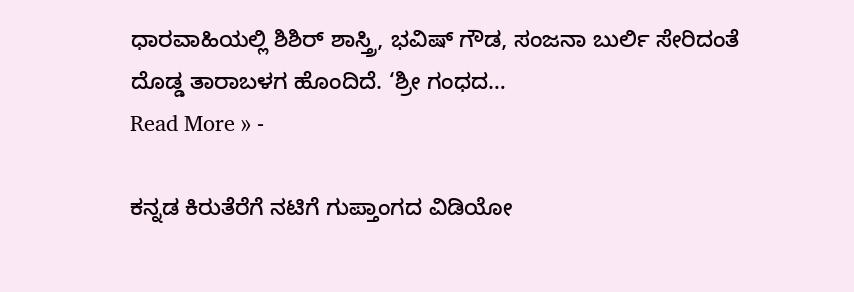ಧಾರವಾಹಿಯಲ್ಲಿ ಶಿಶಿರ್ ಶಾಸ್ತ್ರಿ, ಭವಿಷ್ ಗೌಡ, ಸಂಜನಾ ಬುರ್ಲಿ ಸೇರಿದಂತೆ ದೊಡ್ಡ ತಾರಾಬಳಗ ಹೊಂದಿದೆ. ‘ಶ್ರೀ ಗಂಧದ…
Read More » -

ಕನ್ನಡ ಕಿರುತೆರೆಗೆ ನಟಿಗೆ ಗುಪ್ತಾಂಗದ ವಿಡಿಯೋ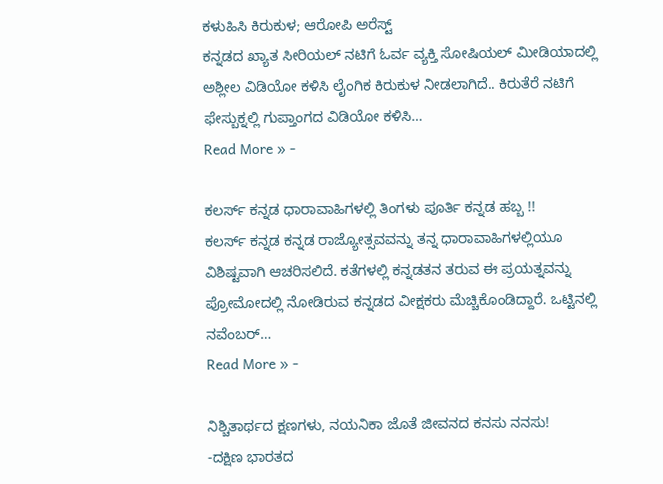ಕಳುಹಿಸಿ ಕಿರುಕುಳ; ಆರೋಪಿ ಅರೆಸ್ಟ್
ಕನ್ನಡದ ಖ್ಯಾತ ಸೀರಿಯಲ್ ನಟಿಗೆ ಓರ್ವ ವ್ಯಕ್ತಿ ಸೋಷಿಯಲ್ ಮೀಡಿಯಾದಲ್ಲಿ ಅಶ್ಲೀಲ ವಿಡಿಯೋ ಕಳಿಸಿ ಲೈಂಗಿಕ ಕಿರುಕುಳ ನೀಡಲಾಗಿದೆ.. ಕಿರುತೆರೆ ನಟಿಗೆ ಫೇಸ್ಬುಕ್ನಲ್ಲಿ ಗುಪ್ತಾಂಗದ ವಿಡಿಯೋ ಕಳಿಸಿ…
Read More » -

ಕಲರ್ಸ್ ಕನ್ನಡ ಧಾರಾವಾಹಿಗಳಲ್ಲಿ ತಿಂಗಳು ಪೂರ್ತಿ ಕನ್ನಡ ಹಬ್ಬ !!
ಕಲರ್ಸ್ ಕನ್ನಡ ಕನ್ನಡ ರಾಜ್ಯೋತ್ಸವವನ್ನು ತನ್ನ ಧಾರಾವಾಹಿಗಳಲ್ಲಿಯೂ ವಿಶಿಷ್ಟವಾಗಿ ಆಚರಿಸಲಿದೆ. ಕತೆಗಳಲ್ಲಿ ಕನ್ನಡತನ ತರುವ ಈ ಪ್ರಯತ್ನವನ್ನು ಪ್ರೋಮೋದಲ್ಲಿ ನೋಡಿರುವ ಕನ್ನಡದ ವೀಕ್ಷಕರು ಮೆಚ್ಚಿಕೊಂಡಿದ್ದಾರೆ. ಒಟ್ಟಿನಲ್ಲಿ ನವೆಂಬರ್…
Read More » -

ನಿಶ್ಚಿತಾರ್ಥದ ಕ್ಷಣಗಳು, ನಯನಿಕಾ ಜೊತೆ ಜೀವನದ ಕನಸು ನನಸು!
-ದಕ್ಷಿಣ ಭಾರತದ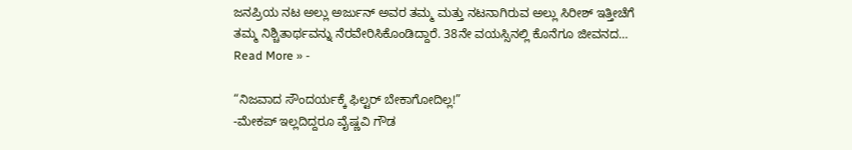ಜನಪ್ರಿಯ ನಟ ಅಲ್ಲು ಅರ್ಜುನ್ ಅವರ ತಮ್ಮ ಮತ್ತು ನಟನಾಗಿರುವ ಅಲ್ಲು ಸಿರೀಶ್ ಇತ್ತೀಚೆಗೆ ತಮ್ಮ ನಿಶ್ಚಿತಾರ್ಥವನ್ನು ನೆರವೇರಿಸಿಕೊಂಡಿದ್ದಾರೆ. 38ನೇ ವಯಸ್ಸಿನಲ್ಲಿ ಕೊನೆಗೂ ಜೀವನದ…
Read More » -

“ನಿಜವಾದ ಸೌಂದರ್ಯಕ್ಕೆ ಫಿಲ್ಟರ್ ಬೇಕಾಗೋದಿಲ್ಲ!”
-ಮೇಕಪ್ ಇಲ್ಲದಿದ್ದರೂ ವೈಷ್ಣವಿ ಗೌಡ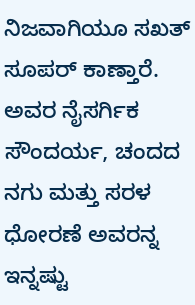ನಿಜವಾಗಿಯೂ ಸಖತ್ ಸೂಪರ್ ಕಾಣ್ತಾರೆ. ಅವರ ನೈಸರ್ಗಿಕ ಸೌಂದರ್ಯ, ಚಂದದ ನಗು ಮತ್ತು ಸರಳ ಧೋರಣೆ ಅವರನ್ನ ಇನ್ನಷ್ಟು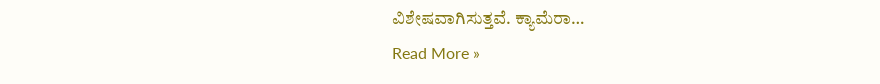ವಿಶೇಷವಾಗಿಸುತ್ತವೆ. ಕ್ಯಾಮೆರಾ…
Read More »